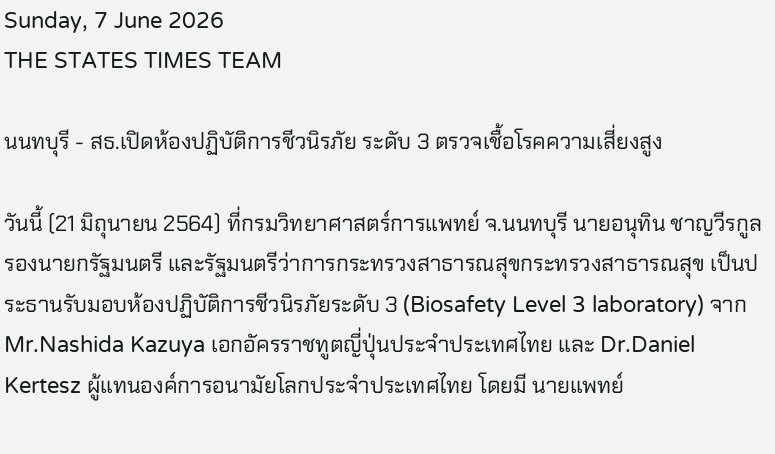Sunday, 7 June 2026
THE STATES TIMES TEAM

นนทบุรี - สธ.เปิดห้องปฏิบัติการชีวนิรภัย ระดับ 3 ตรวจเชื้อโรคความเสี่ยงสูง

วันนี้ (21 มิถุนายน 2564) ที่กรมวิทยาศาสตร์การแพทย์ จ.นนทบุรี นายอนุทิน ชาญวีรกูล รองนายกรัฐมนตรี และรัฐมนตรีว่าการกระทรวงสาธารณสุขกระทรวงสาธารณสุข เป็นประธานรับมอบห้องปฏิบัติการชีวนิรภัยระดับ 3 (Biosafety Level 3 laboratory) จาก Mr.Nashida Kazuya เอกอัครราชทูตญี่ปุ่นประจำประเทศไทย และ Dr.Daniel  Kertesz ผู้แทนองค์การอนามัยโลกประจำประเทศไทย โดยมี นายแพทย์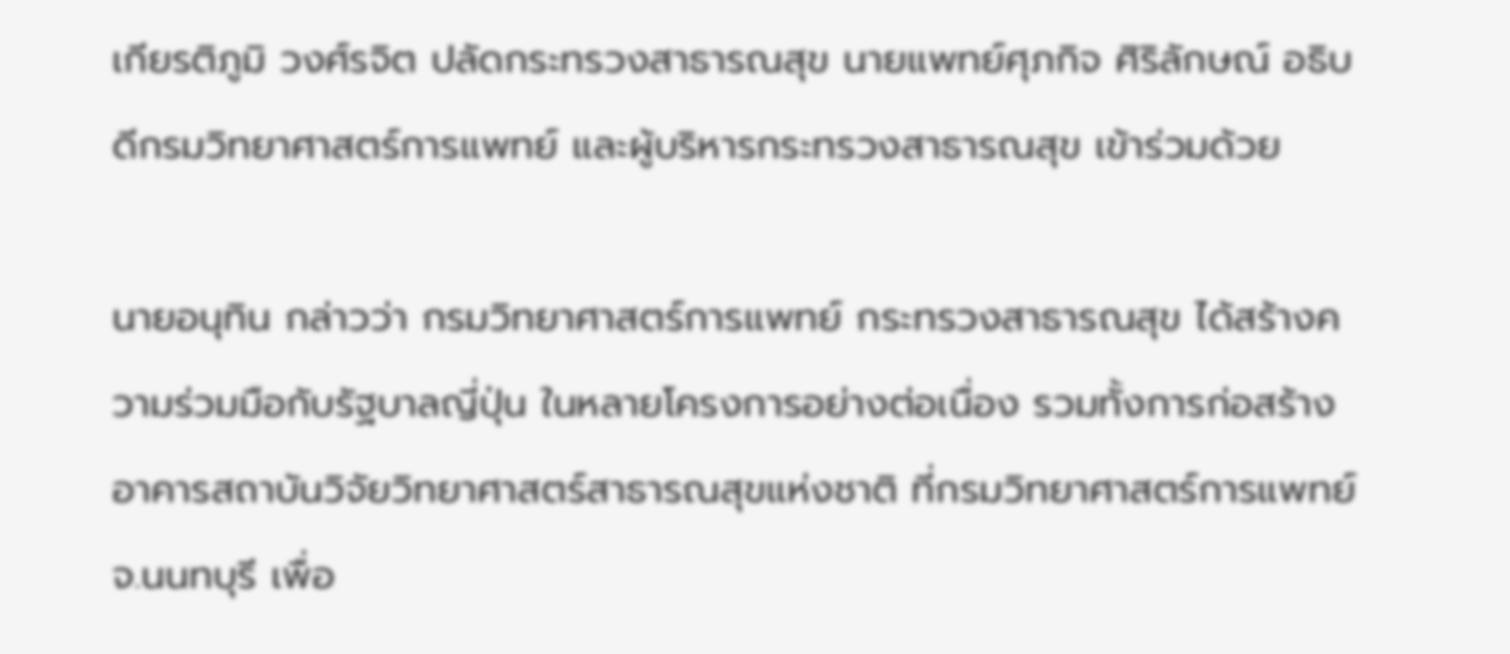เกียรติภูมิ วงศ์รจิต ปลัดกระทรวงสาธารณสุข นายแพทย์ศุภกิจ ศิริลักษณ์ อธิบดีกรมวิทยาศาสตร์การแพทย์ และผู้บริหารกระทรวงสาธารณสุข เข้าร่วมด้วย

นายอนุทิน กล่าวว่า กรมวิทยาศาสตร์การแพทย์ กระทรวงสาธารณสุข ได้สร้างความร่วมมือกับรัฐบาลญี่ปุ่น ในหลายโครงการอย่างต่อเนื่อง รวมทั้งการก่อสร้างอาคารสถาบันวิจัยวิทยาศาสตร์สาธารณสุขแห่งชาติ ที่กรมวิทยาศาสตร์การแพทย์ จ.นนทบุรี เพื่อ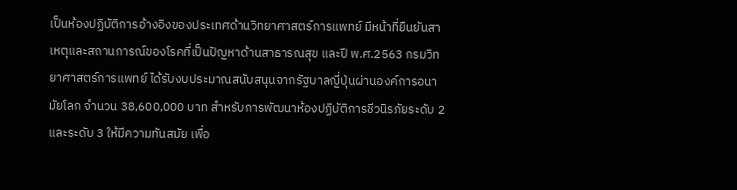เป็นห้องปฏิบัติการอ้างอิงของประเทศด้านวิทยาศาสตร์การแพทย์ มีหน้าที่ยืนยันสาเหตุและสถานการณ์ของโรคที่เป็นปัญหาด้านสาธารณสุข และปี พ.ศ.2563 กรมวิทยาศาสตร์การแพทย์ ได้รับงบประมาณสนับสนุนจากรัฐบาลญี่ปุ่นผ่านองค์การอนามัยโลก จำนวน 38,600,000 บาท สำหรับการพัฒนาห้องปฏิบัติการชีวนิรภัยระดับ 2 และระดับ 3 ให้มีความทันสมัย เพื่อ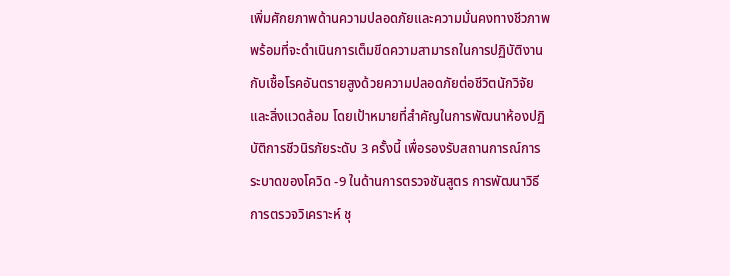เพิ่มศักยภาพด้านความปลอดภัยและความมั่นคงทางชีวภาพ พร้อมที่จะดำเนินการเต็มขีดความสามารถในการปฏิบัติงานกับเชื้อโรคอันตรายสูงด้วยความปลอดภัยต่อชีวิตนักวิจัยและสิ่งแวดล้อม โดยเป้าหมายที่สำคัญในการพัฒนาห้องปฏิบัติการชีวนิรภัยระดับ 3 ครั้งนี้ เพื่อรองรับสถานการณ์การระบาดของโควิด -9 ในด้านการตรวจชันสูตร การพัฒนาวิธีการตรวจวิเคราะห์ ชุ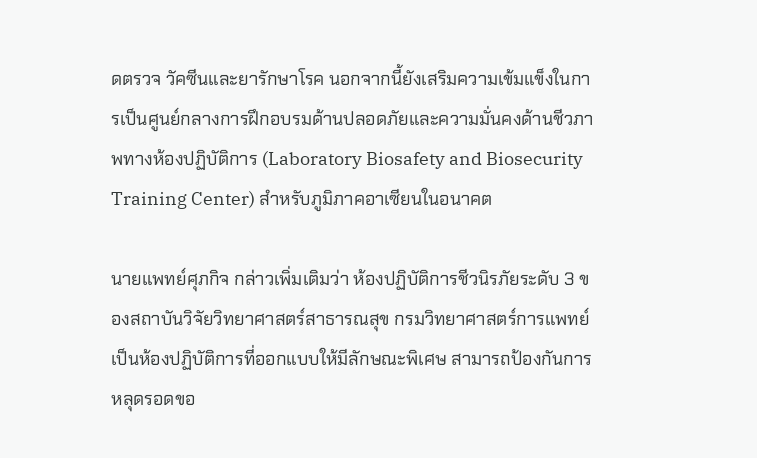ดตรวจ วัคซีนและยารักษาโรค นอกจากนี้ยังเสริมความเข้มแข็งในการเป็นศูนย์กลางการฝึกอบรมด้านปลอดภัยและความมั่นคงด้านชีวภาพทางห้องปฏิบัติการ (Laboratory Biosafety and Biosecurity Training Center) สำหรับภูมิภาคอาเซียนในอนาคต

นายแพทย์ศุภกิจ กล่าวเพิ่มเติมว่า ห้องปฏิบัติการชีวนิรภัยระดับ 3 ของสถาบันวิจัยวิทยาศาสตร์สาธารณสุข กรมวิทยาศาสตร์การแพทย์ เป็นห้องปฏิบัติการที่ออกแบบให้มีลักษณะพิเศษ สามารถป้องกันการหลุดรอดขอ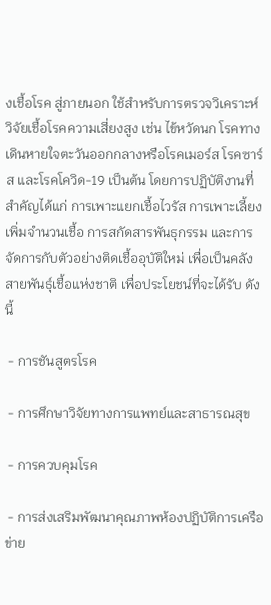งเชื้อโรค สู่ภายนอก ใช้สำหรับการตรวจวิเคราะห์ วิจัยเชื้อโรคความเสี่ยงสูง เช่น ไข้หวัดนก โรคทางเดินหายใจตะวันออกกลางหรือโรคเมอร์ส โรคซาร์ส และโรคโควิด-19 เป็นต้น โดยการปฏิบัติงานที่สำคัญได้แก่ การเพาะแยกเชื้อไวรัส การเพาะเลี้ยงเพิ่มจำนวนเชื้อ การสกัดสารพันธุกรรม และการจัดการกับตัวอย่างติดเชื้ออุบัติใหม่ เพื่อเป็นคลังสายพันธุ์เชื้อแห่งชาติ เพื่อประโยชน์ที่จะได้รับ ดังนี้

 - การชันสูตรโรค

 - การศึกษาวิจัยทางการแพทย์และสาธารณสุข

 - การควบคุมโรค

 - การส่งเสริมพัฒนาคุณภาพห้องปฏิบัติการเครือข่าย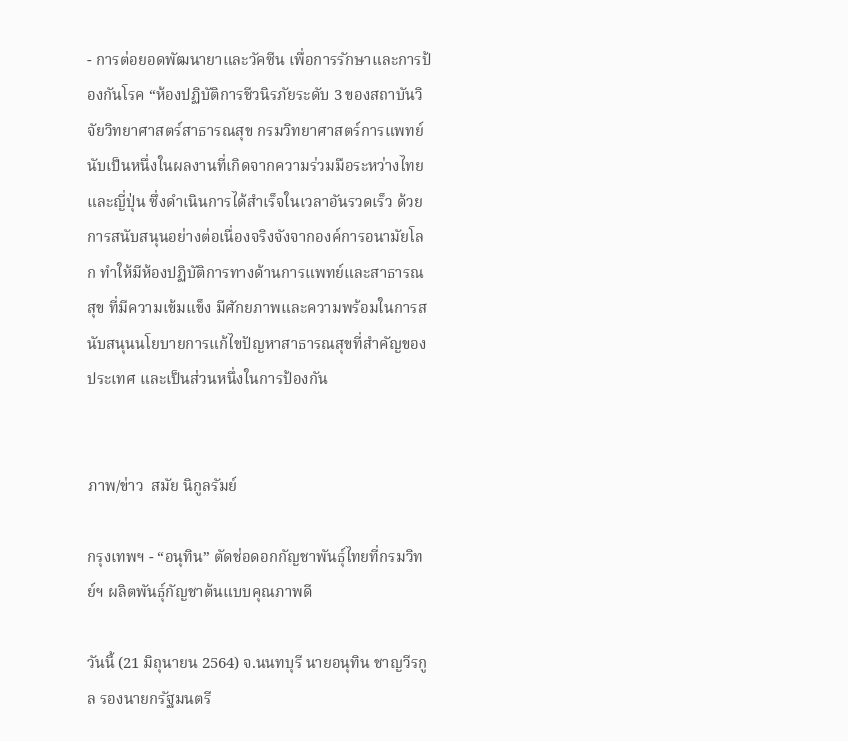- การต่อยอดพัฒนายาและวัคซีน เพื่อการรักษาและการป้องกันโรค “ห้องปฏิบัติการชีวนิรภัยระดับ 3 ของสถาบันวิจัยวิทยาศาสตร์สาธารณสุข กรมวิทยาศาสตร์การแพทย์ นับเป็นหนึ่งในผลงานที่เกิดจากความร่วมมือระหว่างไทยและญี่ปุ่น ซึ่งดำเนินการได้สำเร็จในเวลาอันรวดเร็ว ด้วยการสนับสนุนอย่างต่อเนื่องจริงจังจากองค์การอนามัยโลก ทำให้มีห้องปฏิบัติการทางด้านการแพทย์และสาธารณสุข ที่มีความเข้มแข็ง มีศักยภาพและความพร้อมในการสนับสนุนนโยบายการแก้ไขปัญหาสาธารณสุขที่สำคัญของประเทศ และเป็นส่วนหนึ่งในการป้องกัน


ภาพ/ข่าว  สมัย นิกูลรัมย์

กรุงเทพฯ - “อนุทิน” ตัดช่อดอกกัญชาพันธุ์ไทยที่กรมวิทย์ฯ ผลิตพันธุ์กัญชาต้นแบบคุณภาพดี

วันนี้ (21 มิถุนายน 2564) จ.นนทบุรี นายอนุทิน ชาญวีรกูล รองนายกรัฐมนตรี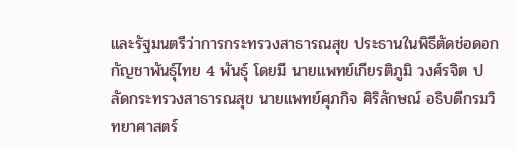และรัฐมนตรีว่าการกระทรวงสาธารณสุข ประธานในพิธีตัดช่อดอกกัญชาพันธุ์ไทย 4 พันธุ์ โดยมี นายแพทย์เกียรติภูมิ วงศ์รจิต ปลัดกระทรวงสาธารณสุข นายแพทย์ศุภกิจ ศิริลักษณ์ อธิบดีกรมวิทยาศาสตร์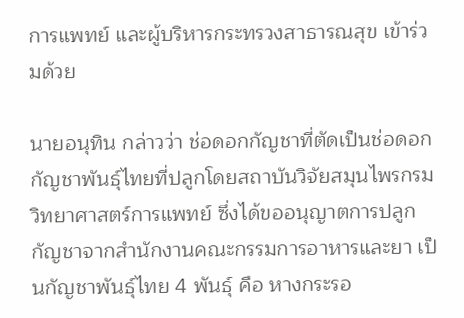การแพทย์ และผู้บริหารกระทรวงสาธารณสุข เข้าร่วมด้วย

นายอนุทิน กล่าวว่า ช่อดอกกัญชาที่ตัดเป็นช่อดอกกัญชาพันธุ์ไทยที่ปลูกโดยสถาบันวิจัยสมุนไพรกรมวิทยาศาสตร์การแพทย์ ซึ่งได้ขออนุญาตการปลูกกัญชาจากสำนักงานคณะกรรมการอาหารและยา เป็นกัญชาพันธุ์ไทย 4 พันธุ์ คือ หางกระรอ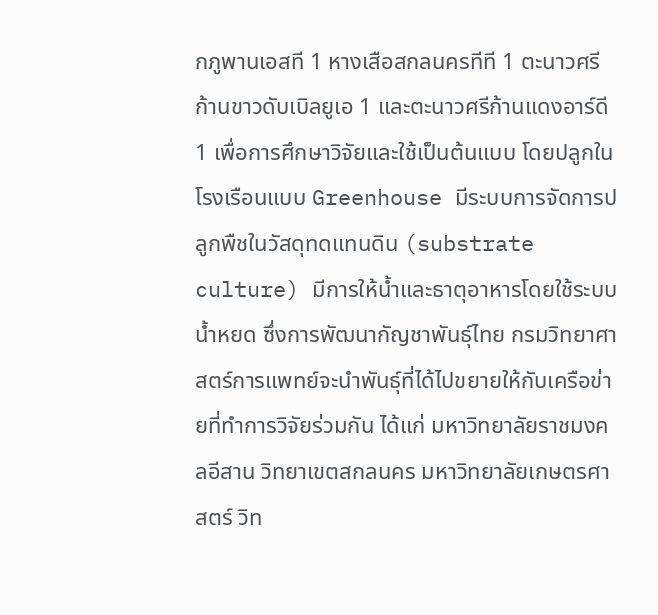กภูพานเอสที 1 หางเสือสกลนครทีที 1 ตะนาวศรีก้านขาวดับเบิลยูเอ 1 และตะนาวศรีก้านแดงอาร์ดี 1 เพื่อการศึกษาวิจัยและใช้เป็นต้นแบบ โดยปลูกในโรงเรือนแบบ Greenhouse มีระบบการจัดการปลูกพืชในวัสดุทดแทนดิน (substrate culture) มีการให้น้ำและธาตุอาหารโดยใช้ระบบน้ำหยด ซึ่งการพัฒนากัญชาพันธุ์ไทย กรมวิทยาศาสตร์การแพทย์จะนำพันธุ์ที่ได้ไปขยายให้กับเครือข่ายที่ทำการวิจัยร่วมกัน ได้แก่ มหาวิทยาลัยราชมงคลอีสาน วิทยาเขตสกลนคร มหาวิทยาลัยเกษตรศาสตร์ วิท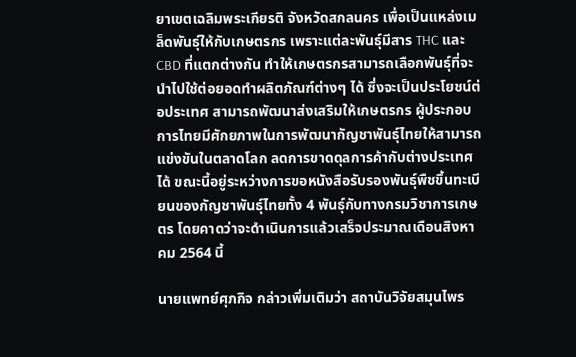ยาเขตเฉลิมพระเกียรติ จังหวัดสกลนคร เพื่อเป็นแหล่งเมล็ดพันธุ์ให้กับเกษตรกร เพราะแต่ละพันธุ์มีสาร THC และ CBD ที่แตกต่างกัน ทำให้เกษตรกรสามารถเลือกพันธุ์ที่จะนำไปใช้ต่อยอดทำผลิตภัณฑ์ต่างๆ ได้ ซึ่งจะเป็นประโยชน์ต่อประเทศ สามารถพัฒนาส่งเสริมให้เกษตรกร ผู้ประกอบการไทยมีศักยภาพในการพัฒนากัญชาพันธุ์ไทยให้สามารถแข่งขันในตลาดโลก ลดการขาดดุลการค้ากับต่างประเทศได้ ขณะนี้อยู่ระหว่างการขอหนังสือรับรองพันธุ์พืชขึ้นทะเบียนของกัญชาพันธุ์ไทยทั้ง 4 พันธุ์กับทางกรมวิชาการเกษตร โดยคาดว่าจะดำเนินการแล้วเสร็จประมาณเดือนสิงหาคม 2564 นี้

นายแพทย์ศุภกิจ กล่าวเพิ่มเติมว่า สถาบันวิจัยสมุนไพร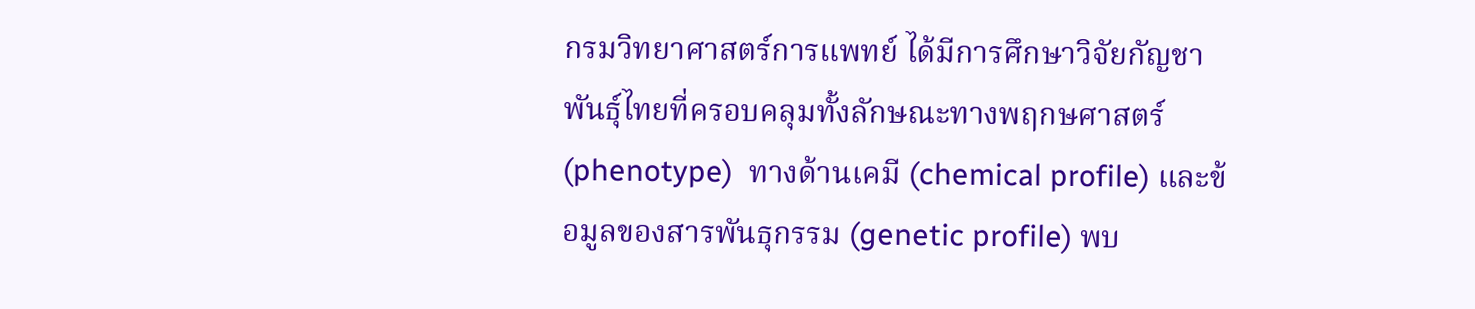กรมวิทยาศาสตร์การแพทย์ ได้มีการศึกษาวิจัยกัญชาพันธุ์ไทยที่ครอบคลุมทั้งลักษณะทางพฤกษศาสตร์ (phenotype)  ทางด้านเคมี (chemical profile) และข้อมูลของสารพันธุกรรม (genetic profile) พบ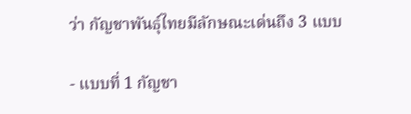ว่า กัญชาพันธุ์ไทยมีลักษณะเด่นถึง 3 แบบ

- แบบที่ 1 กัญชา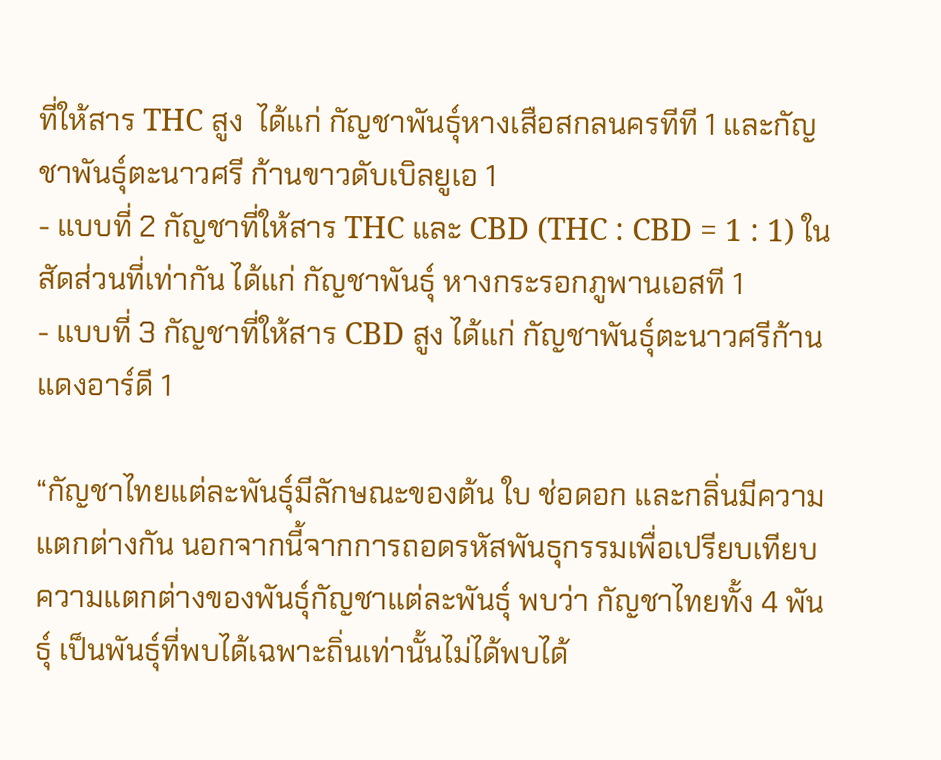ที่ให้สาร THC สูง  ได้แก่ กัญชาพันธุ์หางเสือสกลนครทีที 1 และกัญชาพันธุ์ตะนาวศรี ก้านขาวดับเบิลยูเอ 1
- แบบที่ 2 กัญชาที่ให้สาร THC และ CBD (THC : CBD = 1 : 1) ในสัดส่วนที่เท่ากัน ได้แก่ กัญชาพันธุ์ หางกระรอกภูพานเอสที 1
- แบบที่ 3 กัญชาที่ให้สาร CBD สูง ได้แก่ กัญชาพันธุ์ตะนาวศรีก้านแดงอาร์ดี 1

“กัญชาไทยแต่ละพันธุ์มีลักษณะของต้น ใบ ช่อดอก และกลิ่นมีความแตกต่างกัน นอกจากนี้จากการถอดรหัสพันธุกรรมเพื่อเปรียบเทียบความแตกต่างของพันธุ์กัญชาแต่ละพันธุ์ พบว่า กัญชาไทยทั้ง 4 พันธุ์ เป็นพันธุ์ที่พบได้เฉพาะถิ่นเท่านั้นไม่ได้พบได้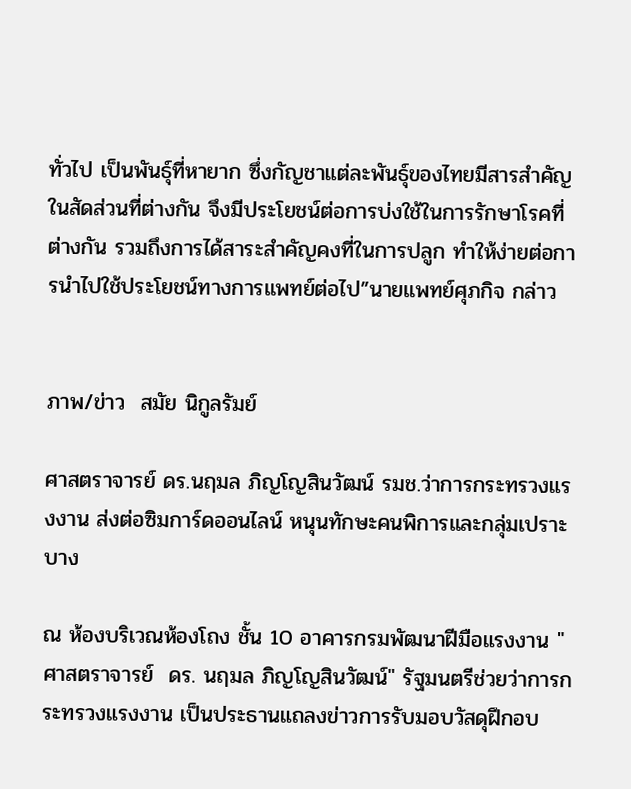ทั่วไป เป็นพันธุ์ที่หายาก ซึ่งกัญชาแต่ละพันธุ์ของไทยมีสารสำคัญ ในสัดส่วนที่ต่างกัน จึงมีประโยชน์ต่อการบ่งใช้ในการรักษาโรคที่ต่างกัน รวมถึงการได้สาระสำคัญคงที่ในการปลูก ทำให้ง่ายต่อการนำไปใช้ประโยชน์ทางการแพทย์ต่อไป”นายแพทย์ศุภกิจ กล่าว


ภาพ/ข่าว  สมัย นิกูลรัมย์

ศาสตราจารย์ ดร.นฤมล ภิญโญสินวัฒน์ รมช.ว่าการกระทรวงแรงงาน ส่งต่อซิมการ์ดออนไลน์ หนุนทักษะคนพิการและกลุ่มเปราะบาง

ณ ห้องบริเวณห้องโถง ชั้น 10 อาคารกรมพัฒนาฝีมือแรงงาน "ศาสตราจารย์  ดร. นฤมล ภิญโญสินวัฒน์" รัฐมนตรีช่วยว่าการกระทรวงแรงงาน เป็นประธานแถลงข่าวการรับมอบวัสดุฝึกอบ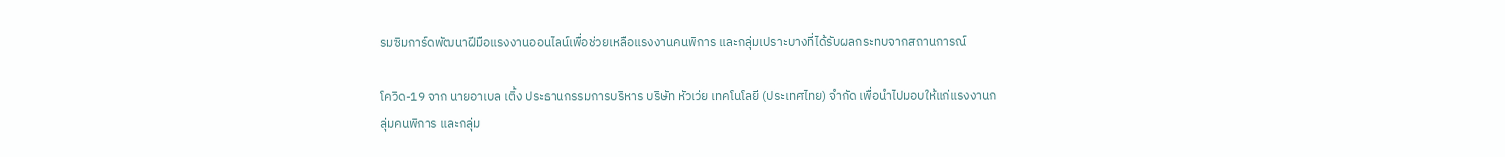รมซิมการ์ดพัฒนาฝีมือแรงงานออนไลน์เพื่อช่วยเหลือแรงงานคนพิการ และกลุ่มเปราะบางที่ได้รับผลกระทบจากสถานการณ์

โควิด-19 จาก นายอาเบล เติ้ง ประธานกรรมการบริหาร บริษัท หัวเว่ย เทคโนโลยี (ประเทศไทย) จำกัด เพื่อนำไปมอบให้แก่แรงงานกลุ่มคนพิการ และกลุ่ม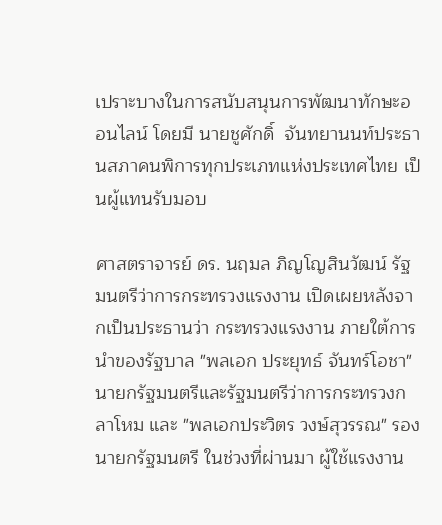เปราะบางในการสนับสนุนการพัฒนาทักษะออนไลน์ โดยมี นายชูศักดิ์  จันทยานนท์ประธานสภาคนพิการทุกประเภทแห่งประเทศไทย เป็นผู้แทนรับมอบ

ศาสตราจารย์ ดร. นฤมล ภิญโญสินวัฒน์ รัฐมนตรีว่าการกระทรวงแรงงาน เปิดเผยหลังจากเป็นประธานว่า กระทรวงแรงงาน ภายใต้การนำของรัฐบาล "พลเอก ประยุทธ์ จันทร์โอชา" นายกรัฐมนตรีและรัฐมนตรีว่าการกระทรวงกลาโหม และ "พลเอกประวิตร วงษ์สุวรรณ" รองนายกรัฐมนตรี ในช่วงที่ผ่านมา ผู้ใช้แรงงาน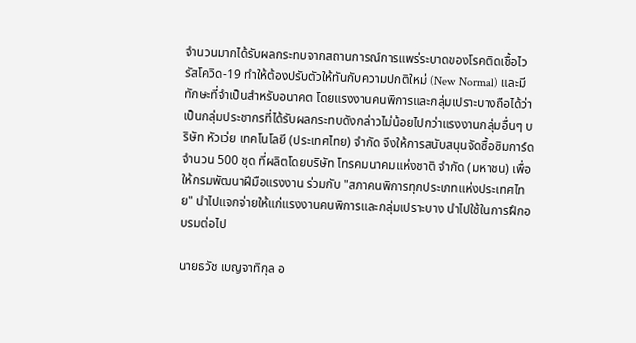จำนวนมากได้รับผลกระทบจากสถานการณ์การแพร่ระบาดของโรคติดเชื้อไวรัสโควิด-19 ทำให้ต้องปรับตัวให้ทันกับความปกติใหม่ (New Normal) และมีทักษะที่จำเป็นสำหรับอนาคต โดยแรงงานคนพิการและกลุ่มเปราะบางถือได้ว่าเป็นกลุ่มประชากรที่ได้รับผลกระทบดังกล่าวไม่น้อยไปกว่าแรงงานกลุ่มอื่นๆ บริษัท หัวเว่ย เทคโนโลยี (ประเทศไทย) จำกัด จึงให้การสนับสนุนจัดซื้อซิมการ์ด จำนวน 500 ชุด ที่ผลิตโดยบริษัท โทรคมนาคมแห่งชาติ จำกัด (มหาชน) เพื่อให้กรมพัฒนาฝีมือแรงงาน ร่วมกับ "สภาคนพิการทุกประเภทแห่งประเทศไทย" นำไปแจกจ่ายให้แก่แรงงานคนพิการและกลุ่มเปราะบาง นำไปใช้ในการฝึกอบรมต่อไป

นายธวัช เบญจาทิกุล อ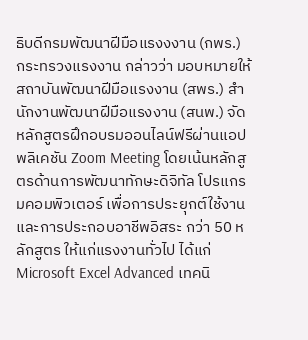ธิบดีกรมพัฒนาฝีมือแรงงงาน (กพร.) กระทรวงแรงงาน กล่าวว่า มอบหมายให้สถาบันพัฒนาฝีมือแรงงาน (สพร.) สำนักงานพัฒนาฝีมือแรงงาน (สนพ.) จัดหลักสูตรฝึกอบรมออนไลน์ฟรีผ่านแอปพลิเคชัน Zoom Meeting โดยเน้นหลักสูตรด้านการพัฒนาทักษะดิจิทัล โปรแกรมคอมพิวเตอร์ เพื่อการประยุกต์ใช้งาน และการประกอบอาชีพอิสระ กว่า 50 หลักสูตร ให้แก่แรงงานทั่วไป ได้แก่ Microsoft Excel Advanced เทคนิ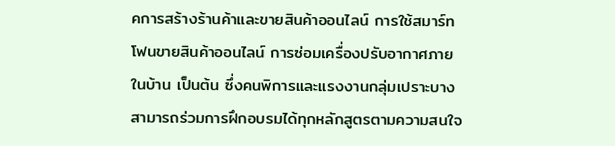คการสร้างร้านค้าและขายสินค้าออนไลน์ การใช้สมาร์ทโฟนขายสินค้าออนไลน์ การซ่อมเครื่องปรับอากาศภายในบ้าน เป็นต้น ซึ่งคนพิการและแรงงานกลุ่มเปราะบาง สามารถร่วมการฝึกอบรมได้ทุกหลักสูตรตามความสนใจ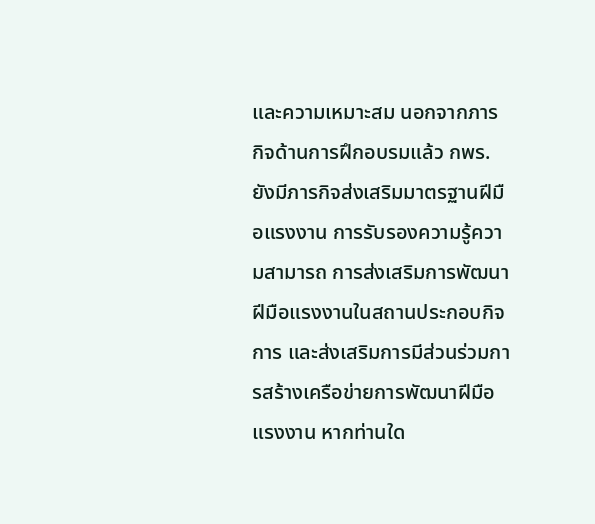และความเหมาะสม นอกจากภารกิจด้านการฝึกอบรมแล้ว กพร.ยังมีภารกิจส่งเสริมมาตรฐานฝีมือแรงงาน การรับรองความรู้ความสามารถ การส่งเสริมการพัฒนาฝีมือแรงงานในสถานประกอบกิจการ และส่งเสริมการมีส่วนร่วมการสร้างเครือข่ายการพัฒนาฝีมือแรงงาน หากท่านใด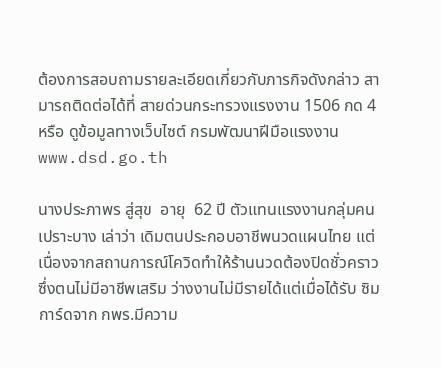ต้องการสอบถามรายละเอียดเกี่ยวกับภารกิจดังกล่าว สามารถติดต่อได้ที่ สายด่วนกระทรวงแรงงาน 1506 กด 4 หรือ ดูข้อมูลทางเว็บไซต์ กรมพัฒนาฝีมือแรงงาน www.dsd.go.th

นางประภาพร สู่สุข  อายุ  62 ปี ตัวแทนแรงงานกลุ่มคนเปราะบาง เล่าว่า เดิมตนประกอบอาชีพนวดแผนไทย แต่เนื่องจากสถานการณ์โควิดทำให้ร้านนวดต้องปิดชั่วคราวซึ่งตนไม่มีอาชีพเสริม ว่างงานไม่มีรายได้แต่เมื่อได้รับ ซิมการ์ดจาก กพร.มีความ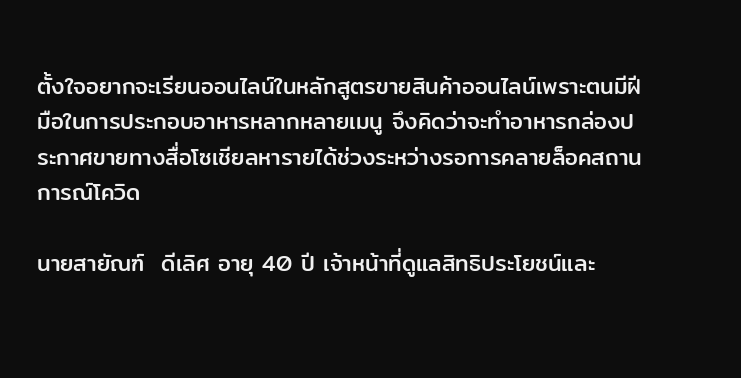ตั้งใจอยากจะเรียนออนไลน์ในหลักสูตรขายสินค้าออนไลน์เพราะตนมีฝีมือในการประกอบอาหารหลากหลายเมนู จึงคิดว่าจะทำอาหารกล่องประกาศขายทางสื่อโซเชียลหารายได้ช่วงระหว่างรอการคลายล็อคสถานการณ์โควิด

นายสายัณฑ์  ดีเลิศ อายุ 40 ปี เจ้าหน้าที่ดูแลสิทธิประโยชน์และ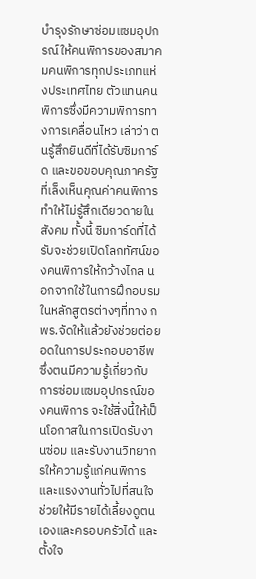บำรุงรักษาซ่อมแซมอุปกรณ์ให้คนพิการของสมาคมคนพิการทุกประเภทแห่งประเทศไทย ตัวแทนคนพิการซึ่งมีความพิการทางการเคลื่อนไหว เล่าว่า ตนรู้สึกยินดีที่ได้รับซิมการ์ด และขอขอบคุณภาครัฐที่เล็งเห็นคุณค่าคนพิการ ทำให้ไม่รู้สึกเดียวดายในสังคม ทั้งนี้ ซิมการ์ดที่ได้รับจะช่วยเปิดโลกทัศน์ของคนพิการให้กว้างไกล นอกจากใช้ในการฝึกอบรมในหลักสูตรต่างๆที่ทาง กพร.จัดให้แล้วยังช่วยต่อยอดในการประกอบอาชีพ ซึ่งตนมีความรู้เกี่ยวกับการซ่อมแซมอุปกรณ์ของคนพิการ จะใช้สิ่งนี้ให้เป็นโอกาสในการเปิดรับงานซ่อม และรับงานวิทยากรให้ความรู้แก่คนพิการและแรงงานทั่วไปที่สนใจ ช่วยให้มีรายได้เลี้ยงดูตนเองและครอบครัวได้ และตั้งใจ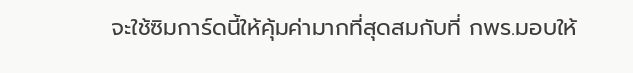จะใช้ซิมการ์ดนี้ให้คุ้มค่ามากที่สุดสมกับที่ กพร.มอบให้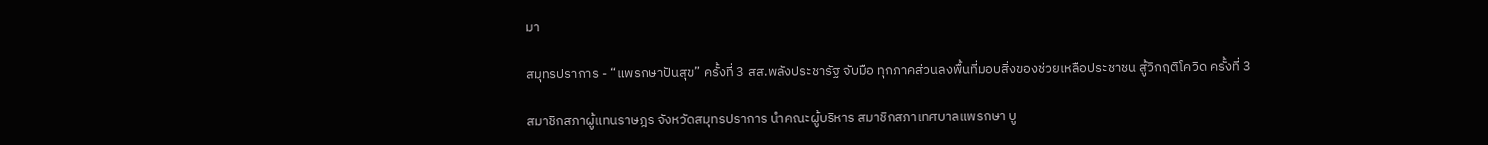มา

สมุทรปราการ - “แพรกษาปันสุข” ครั้งที่ 3 สส.พลังประชารัฐ จับมือ ทุกภาคส่วนลงพื้นที่มอบสิ่งของช่วยเหลือประชาชน สู้วิกฤติโควิด ครั้งที่ 3

สมาชิกสภาผู้แทนราษฎร จังหวัดสมุทรปราการ นำคณะผู้บริหาร สมาชิกสภาเทศบาลแพรกษา บู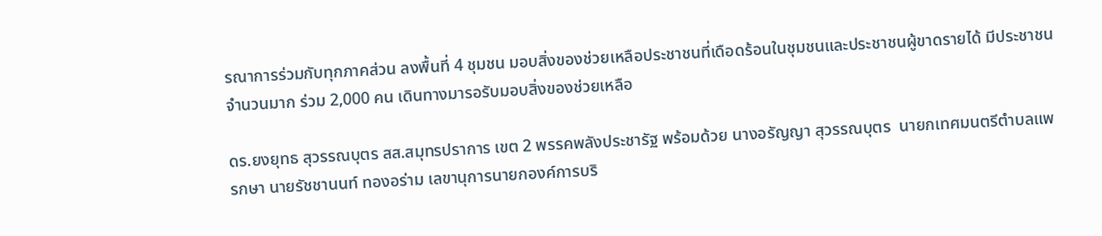รณาการร่วมกับทุกภาคส่วน ลงพื้นที่ 4 ชุมชน มอบสิ่งของช่วยเหลือประชาชนที่เดือดร้อนในชุมชนและประชาชนผู้ขาดรายได้ มีประชาชนจำนวนมาก ร่วม 2,000 คน เดินทางมารอรับมอบสิ่งของช่วยเหลือ

ดร.ยงยุทธ สุวรรณบุตร สส.สมุทรปราการ เขต 2 พรรคพลังประชารัฐ พร้อมด้วย นางอรัญญา สุวรรณบุตร  นายกเทศมนตรีตำบลแพรกษา นายรัชชานนท์ ทองอร่าม เลขานุการนายกองค์การบริ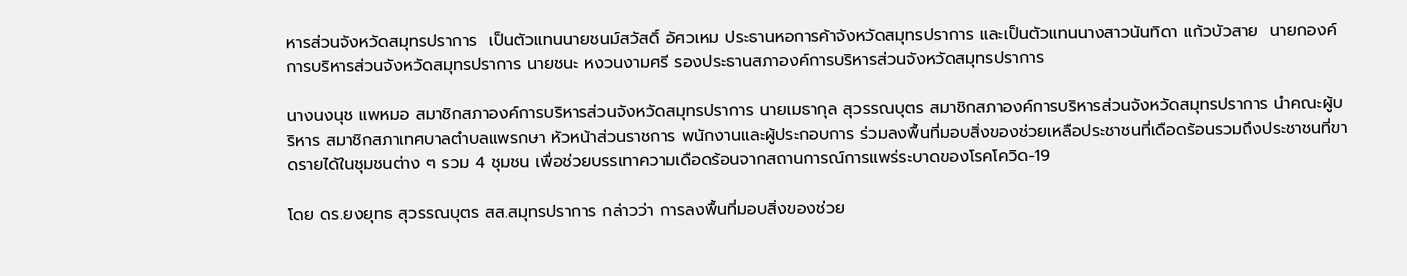หารส่วนจังหวัดสมุทรปราการ  เป็นตัวแทนนายชนม์สวัสดิ์ อัศวเหม ประธานหอการค้าจังหวัดสมุทรปราการ และเป็นตัวแทนนางสาวนันทิดา แก้วบัวสาย  นายกองค์การบริหารส่วนจังหวัดสมุทรปราการ นายชนะ หงวนงามศรี รองประธานสภาองค์การบริหารส่วนจังหวัดสมุทรปราการ

นางนงนุช แพหมอ สมาชิกสภาองค์การบริหารส่วนจังหวัดสมุทรปราการ นายเมธากุล สุวรรณบุตร สมาชิกสภาองค์การบริหารส่วนจังหวัดสมุทรปราการ นำคณะผู้บริหาร สมาชิกสภาเทศบาลตำบลแพรกษา หัวหน้าส่วนราชการ พนักงานและผู้ประกอบการ ร่วมลงพื้นที่มอบสิ่งของช่วยเหลือประชาชนที่เดือดร้อนรวมถึงประชาชนที่ขาดรายได้ในชุมชนต่าง ๆ รวม 4 ชุมชน เพื่อช่วยบรรเทาความเดือดร้อนจากสถานการณ์การแพร่ระบาดของโรคโควิด-19

โดย ดร.ยงยุทธ สุวรรณบุตร สส.สมุทรปราการ กล่าวว่า การลงพื้นที่มอบสิ่งของช่วย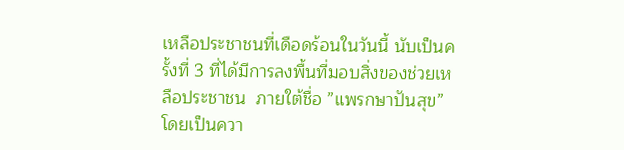เหลือประชาชนที่เดือดร้อนในวันนี้ นับเป็นครั้งที่ 3 ที่ได้มีการลงพื้นที่มอบสิ่งของช่วยเหลือประชาชน  ภายใต้ชื่อ ”แพรกษาปันสุข”  โดยเป็นควา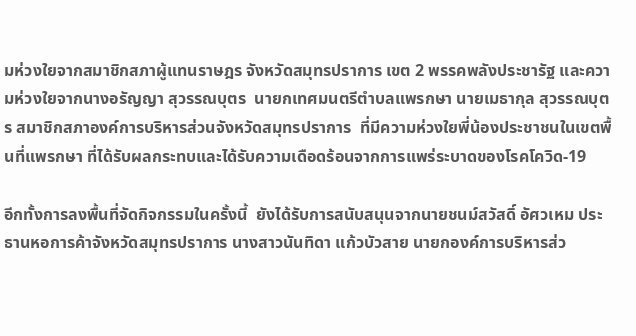มห่วงใยจากสมาชิกสภาผู้แทนราษฎร จังหวัดสมุทรปราการ เขต 2 พรรคพลังประชารัฐ และความห่วงใยจากนางอรัญญา สุวรรณบุตร  นายกเทศมนตรีตำบลแพรกษา นายเมธากุล สุวรรณบุตร สมาชิกสภาองค์การบริหารส่วนจังหวัดสมุทรปราการ  ที่มีความห่วงใยพี่น้องประชาชนในเขตพื้นที่แพรกษา ที่ได้รับผลกระทบและได้รับความเดือดร้อนจากการแพร่ระบาดของโรคโควิด-19

อีกทั้งการลงพื้นที่จัดกิจกรรมในครั้งนี้  ยังได้รับการสนับสนุนจากนายชนม์สวัสดิ์ อัศวเหม ประธานหอการค้าจังหวัดสมุทรปราการ นางสาวนันทิดา แก้วบัวสาย นายกองค์การบริหารส่ว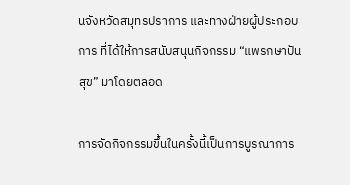นจังหวัดสมุทรปราการ และทางฝ่ายผู้ประกอบการ ที่ได้ให้การสนับสนุนกิจกรรม “แพรกษาปันสุข” มาโดยตลอด

การจัดกิจกรรมขึ้นในครั้งนี้เป็นการบูรณาการ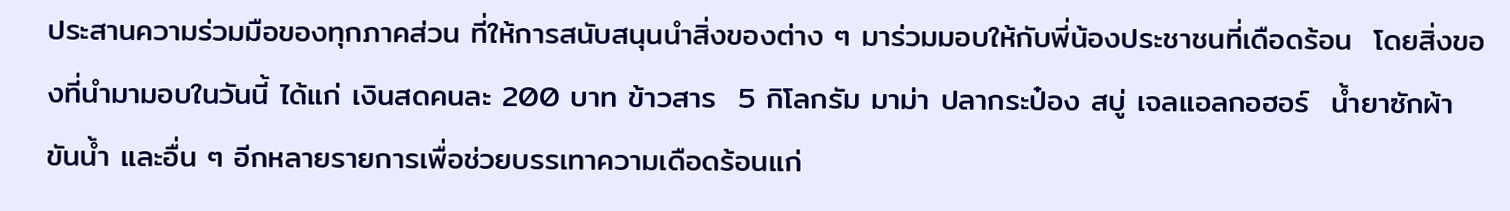ประสานความร่วมมือของทุกภาคส่วน ที่ให้การสนับสนุนนำสิ่งของต่าง ๆ มาร่วมมอบให้กับพี่น้องประชาชนที่เดือดร้อน  โดยสิ่งของที่นำมามอบในวันนี้ ได้แก่ เงินสดคนละ 200 บาท ข้าวสาร  5 กิโลกรัม มาม่า ปลากระป๋อง สบู่ เจลแอลกอฮอร์  น้ำยาซักผ้า ขันน้ำ และอื่น ๆ อีกหลายรายการเพื่อช่วยบรรเทาความเดือดร้อนแก่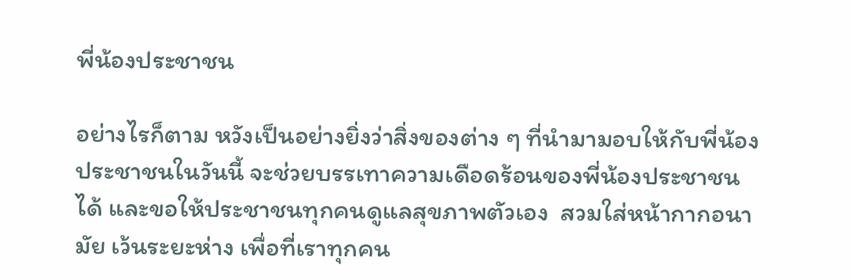พี่น้องประชาชน

อย่างไรก็ตาม หวังเป็นอย่างยิ่งว่าสิ่งของต่าง ๆ ที่นำมามอบให้กับพี่น้องประชาชนในวันนี้ จะช่วยบรรเทาความเดือดร้อนของพี่น้องประชาชนได้ และขอให้ประชาชนทุกคนดูแลสุขภาพตัวเอง  สวมใส่หน้ากากอนามัย เว้นระยะห่าง เพื่อที่เราทุกคน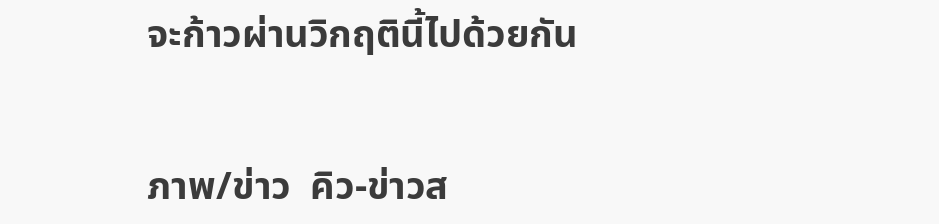จะก้าวผ่านวิกฤตินี้ไปด้วยกัน


ภาพ/ข่าว  คิว-ข่าวส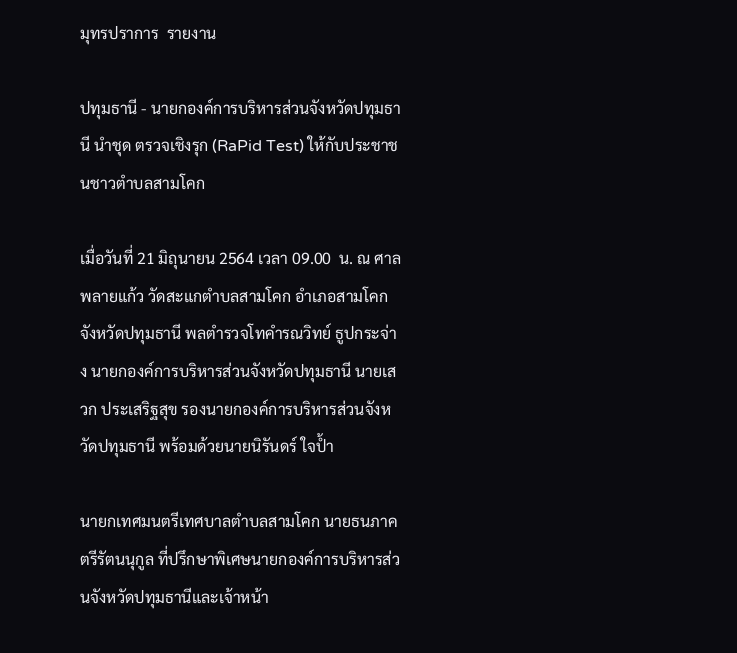มุทรปราการ  รายงาน

ปทุมธานี - นายกองค์การบริหารส่วนจังหวัดปทุมธานี นำชุด ตรวจเชิงรุก (RaPid Test) ให้กับประชาชนชาวตำบลสามโคก

เมื่อวันที่ 21 มิถุนายน 2564 เวลา 09.00  น. ณ ศาลพลายแก้ว วัดสะแกตำบลสามโคก อำเภอสามโคกจังหวัดปทุมธานี พลตำรวจโทคำรณวิทย์ ธูปกระจ่าง นายกองค์การบริหารส่วนจังหวัดปทุมธานี นายเสวก ประเสริฐสุข รองนายกองค์การบริหารส่วนจังหวัดปทุมธานี พร้อมด้วยนายนิรันดร์ ใจป้ำ

นายกเทศมนตรีเทศบาลตำบลสามโคก นายธนภาค ตรีรัตนนุกูล ที่ปรึกษาพิเศษนายกองค์การบริหารส่วนจังหวัดปทุมธานีและเจ้าหน้า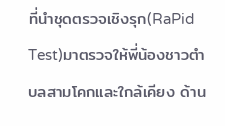ที่นำชุดตรวจเชิงรุก(RaPid Test)มาตรวจให้พี่น้องชาวตำบลสามโคกและใกล้เคียง ด้าน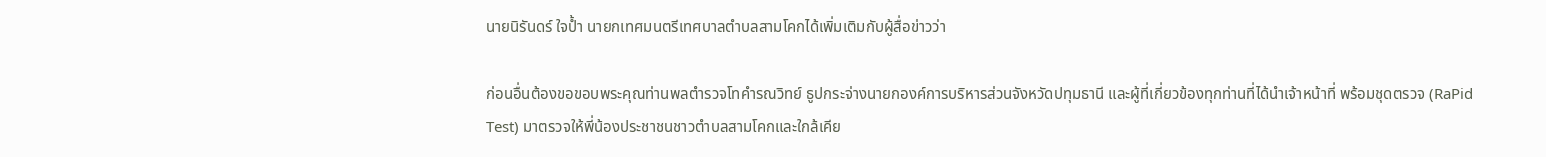นายนิรันดร์ ใจป้ำ นายกเทศมนตรีเทศบาลตำบลสามโคกได้เพิ่มเติมกับผู้สื่อข่าวว่า

ก่อนอื่นต้องขอขอบพระคุณท่านพลตำรวจโทคำรณวิทย์ ธูปกระจ่างนายกองค์การบริหารส่วนจังหวัดปทุมธานี และผู้ที่เกี่ยวข้องทุกท่านที่ได้นำเจ้าหน้าที่ พร้อมชุดตรวจ (RaPid Test) มาตรวจให้พี่น้องประชาชนชาวตำบลสามโคกและใกล้เคีย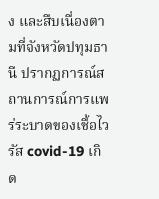ง และสืบเนื่องตามที่จังหวัดปทุมธานี ปรากฏการณ์สถานการณ์การแพร่ระบาดของเชื้อไวรัส covid-19 เกิด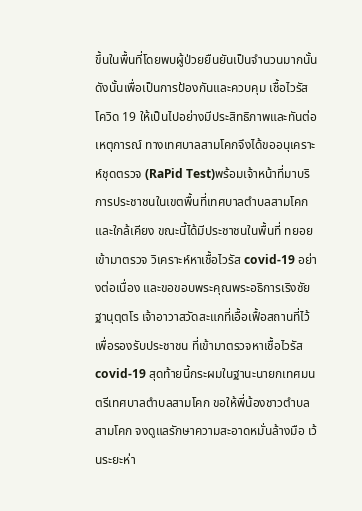ขึ้นในพื้นที่โดยพบผู้ป่วยยืนยันเป็นจำนวนมากนั้นดังนั้นเพื่อเป็นการป้องกันและควบคุม เชื้อไวรัส โควิด 19 ให้เป็นไปอย่างมีประสิทธิภาพและทันต่อเหตุการณ์ ทางเทศบาลสามโคกจึงได้ขออนุเคราะห์ชุดตรวจ (RaPid Test)พร้อมเจ้าหน้าที่มาบริการประชาชนในเขตพื้นที่เทศบาลตำบลสามโคกและใกล้เคียง ขณะนี้ได้มีประชาชนในพื้นที่ ทยอยเข้ามาตรวจ วิเคราะห์หาเชื้อไวรัส covid-19 อย่างต่อเนื่อง และขอขอบพระคุณพระอธิการเริงชัย ฐานุตฺตโร เจ้าอาวาสวัดสะแกที่เอื้อเฟื้อสถานที่ไว้เพื่อรองรับประชาชน ที่เข้ามาตรวจหาเชื้อไวรัส covid-19 สุดท้ายนี้กระผมในฐานะนายกเทศมนตรีเทศบาลตำบลสามโคก ขอให้พี่น้องชาวตำบลสามโคก จงดูแลรักษาความสะอาดหมั่นล้างมือ เว้นระยะห่า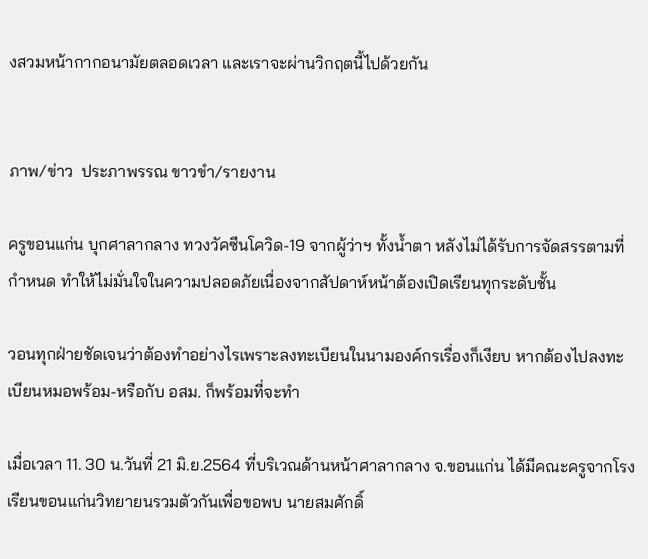งสวมหน้ากากอนามัยตลอดเวลา และเราจะผ่านวิกฤตนี้ไปด้วยกัน


ภาพ/ข่าว  ประภาพรรณ ขาวขำ/รายงาน

ครูขอนแก่น บุกศาลากลาง ทวงวัคซีนโควิด-19 จากผู้ว่าฯ ทั้งน้ำตา หลังไม่ได้รับการจัดสรรตามที่กำหนด ทำให้ไม่มั่นใจในความปลอดภัยเนื่องจากสัปดาห์หน้าต้องเปิดเรียนทุกระดับชั้น

วอนทุกฝ่ายชัดเจนว่าต้องทำอย่างไรเพราะลงทะเบียนในนามองค์กรเรื่องก็เงียบ หากต้องไปลงทะเบียนหมอพร้อม-หรือกับ อสม. ก็พร้อมที่จะทำ

เมื่อเวลา 11. 30 น.วันที่ 21 มิ.ย.2564 ที่บริเวณด้านหน้าศาลากลาง จ.ขอนแก่น ได้มีคณะครูจากโรงเรียนขอนแก่นวิทยายนรวมตัวกันเพื่อขอพบ นายสมศักดิ์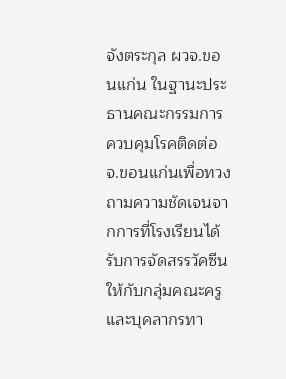จังตระกุล ผวจ.ขอนแก่น ในฐานะประธานคณะกรรมการควบคุมโรคติดต่อ จ.ขอนแก่นเพื่อทวงถามความชัดเจนจากการที่โรงเรียนได้รับการจัดสรรวัคซีนให้กับกลุ่มคณะครูและบุคลากรทา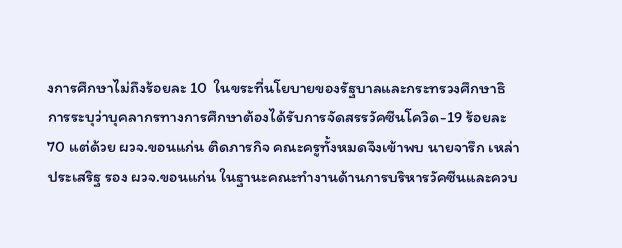งการศึกษาไม่ถึงร้อยละ 10  ในขระที่นโยบายของรัฐบาลและกระทรวงศึกษาธิการระบุว่าบุคลากรทางการศึกษาต้องได้รับการจัดสรรวัคซีนโควิด-19 ร้อยละ 70 แต่ด้วย ผวจ.ขอนแก่น ติดภารกิจ คณะครูทั้งหมดจึงเข้าพบ นายจารึก เหล่าประเสริฐ รอง ผวจ.ขอนแก่น ในฐานะคณะทำงานด้านการบริหารวัคซีนและควบ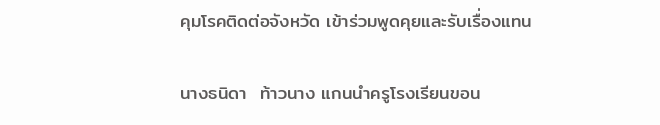คุมโรคติดต่อจังหวัด เข้าร่วมพูดคุยและรับเรื่องแทน

นางธนิดา  ท้าวนาง แกนนำครูโรงเรียนขอน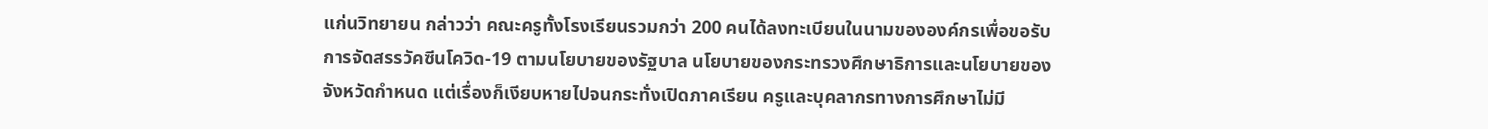แก่นวิทยายน กล่าวว่า คณะครูทั้งโรงเรียนรวมกว่า 200 คนได้ลงทะเบียนในนามขององค์กรเพื่อขอรับการจัดสรรวัคซีนโควิด-19 ตามนโยบายของรัฐบาล นโยบายของกระทรวงศึกษาธิการและนโยบายของจังหวัดกำหนด แต่เรื่องก็เงียบหายไปจนกระทั่งเปิดภาคเรียน ครูและบุคลากรทางการศึกษาไม่มี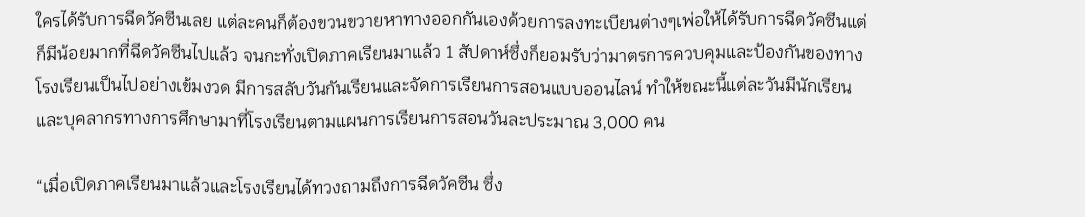ใครได้รับการฉีดวัคซีนเลย แต่ละคนก็ต้องขวนขวายหาทางออกกันเองด้วยการลงทะเบียนต่างๆเพ่อให้ได้รับการฉีดวัคซีนแต่ก็มีน้อยมากที่ฉีดวัคซีนไปแล้ว จนกะทั่งเปิดภาคเรียนมาแล้ว 1 สัปดาห์ซึ่งก็ยอมรับว่ามาตรการควบคุมและป้องกันของทางโรงเรียนเป็นไปอย่างเข้มงวด มีการสลับวันกันเรียนและจัดการเรียนการสอนแบบออนไลน์ ทำให้ขณะนี้แต่ละวันมีนักเรียนและบุคลากรทางการศึกษามาที่โรงเรียนตามแผนการเรียนการสอนวันละประมาณ 3,000 คน

“เมื่อเปิดภาคเรียนมาแล้วและโรงเรียนได้ทวงถามถึงการฉีดวัคซีน ซึ่ง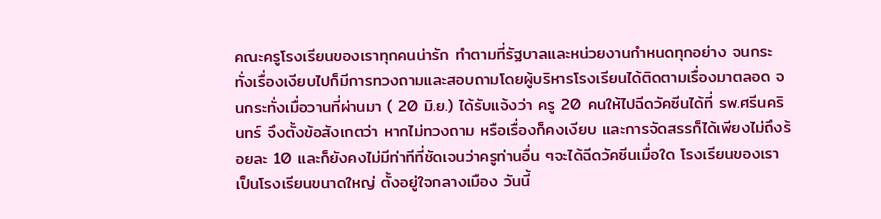คณะครูโรงเรียนของเราทุกคนน่ารัก ทำตามที่รัฐบาลและหน่วยงานกำหนดทุกอย่าง จนกระทั่งเรื่องเงียบไปก็มีการทวงถามและสอบถามโดยผู้บริหารโรงเรียนได้ติดตามเรื่องมาตลอด จนกระทั่งเมื่อวานที่ผ่านมา ( 20 มิ.ย.) ได้รับแจ้งว่า ครู 20 คนให้ไปฉีดวัคซีนได้ที่ รพ.ศรีนครินทร์ จึงตั้งข้อสังเกตว่า หากไม่ทวงถาม หรือเรื่องก็คงเงียบ และการจัดสรรก็ได้เพียงไม่ถึงร้อยละ 10 และก็ยังคงไม่มีท่าทีที่ชัดเจนว่าครูท่านอื่น ๆจะได้ฉีดวัคซีนเมื่อใด โรงเรียนของเราเป็นโรงเรียนขนาดใหญ่ ตั้งอยู่ใจกลางเมือง วันนี้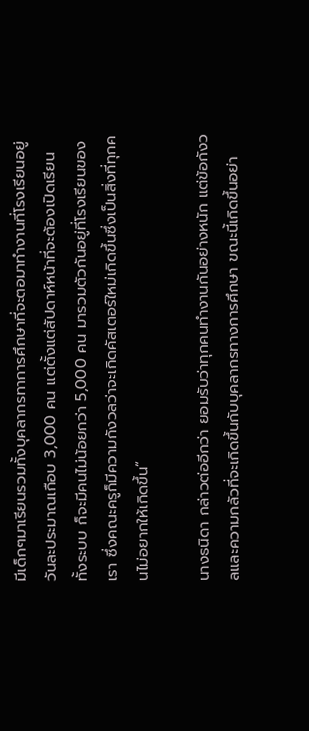มีเด็กๆมาเรียนรวมทั้งบุคลากรทาการศึกษาที่จะตอมาทำงานที่โรงเรียนอยู่วันละประมาณเกือบ 3,000 คน แต่ตั้งแต่สัปดาห์หน้าที่จะต้องเปิดเรียนทั้งระบบ ก็จะมีคนไม่น้อยกว่า 5,000 คน มารวมตัวกันอยู่ที่โรงเรียนของเรา ซึ่งคณะครูก็มีความกังวลว่าจะเกิดคัสเตอร์ใหม่เกิดขึ้นซึ่งเป็นสิ่งที่ทุกคนไม่อยากให้เกิดขึ้น”

นางธนิดา กล่าวต่ออีกว่า ยอมรับว่าทุกคนทำงานกันอย่างหนัก แต่ข้อกังวลและความกลัวที่จะเกิดขึ้นกับบุคลากรทางการศึกษา ขณะนี้เกิดขึ้นอย่า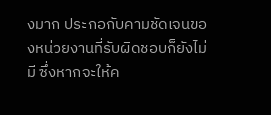งมาก ประกอกับคามชัดเจนของหน่วยงานที่รับผิดชอบก็ยังไม่มี ซึ่งหากจะให้ค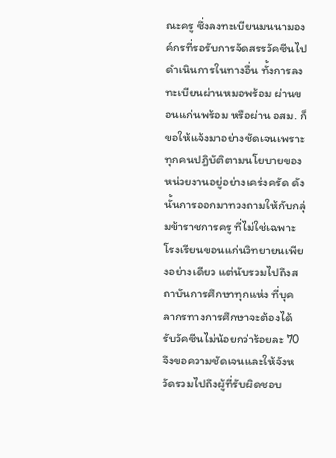ณะครู ซึ่งลงทะเบียนมนนามองค์กรที่รอรับการจัดสรรวัคซีนไปดำเนินการในทางอื่น ทั้งการลงทะเบียนผ่านหมอพร้อม ผ่านขอนแก่นพร้อม หรือผ่าน อสม. ก็ขอให้แจ้งมาอย่างชัดเจนเพราะทุกคนปฎิบัติตามนโยบายของหน่วยงานอยู่อย่างเคร่งครัด ดังนั้นการออกมาทวงถามให้กับกลุ่มข้าราชการครู ที่ไม่ใช่เฉพาะโรงเรียนขอนแก่นวิทยายนเพียงอย่างเดียว แต่นับรวมไปถึงสถาบันการศึกษาทุกแห่ง ที่บุคลากรทางการศึกษาจะต้องได้รับวัคซีนไม่น้อยกว่าร้อยละ 70 จึงขอความชัดเจนและให้จังหวัดรวมไปถึงผู้ที่รับผิดชอบ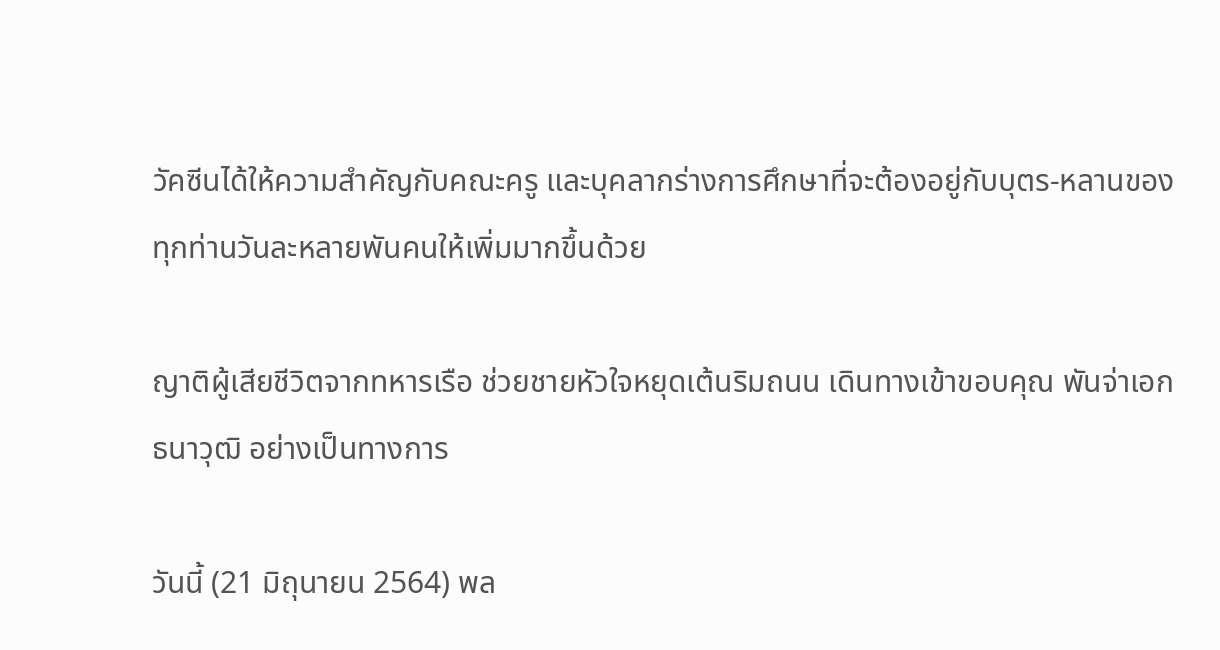วัคซีนได้ให้ความสำคัญกับคณะครู และบุคลากร่างการศึกษาที่จะต้องอยู่กับบุตร-หลานของทุกท่านวันละหลายพันคนให้เพิ่มมากขึ้นด้วย

ญาติผู้เสียชีวิตจากทหารเรือ ช่วยชายหัวใจหยุดเต้นริมถนน เดินทางเข้าขอบคุณ พันจ่าเอก ธนาวุฒิ อย่างเป็นทางการ

วันนี้ (21 มิถุนายน 2564) พล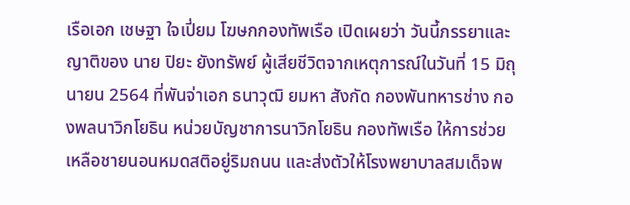เรือเอก เชษฐา ใจเปี่ยม โฆษกกองทัพเรือ เปิดเผยว่า วันนี้ภรรยาและญาติของ นาย ปิยะ ยังทรัพย์ ผู้เสียชีวิตจากเหตุการณ์ในวันที่ 15 มิถุนายน 2564 ที่พันจ่าเอก ธนาวุฒิ ยมหา สังกัด กองพันทหารช่าง กองพลนาวิกโยธิน หน่วยบัญชาการนาวิกโยธิน กองทัพเรือ ให้การช่วยเหลือชายนอนหมดสติอยู่ริมถนน และส่งตัวให้โรงพยาบาลสมเด็จพ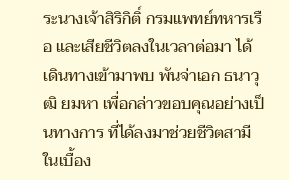ระนางเจ้าสิริกิติ์ กรมแพทย์ทหารเรือ และเสียชีวิตลงในเวลาต่อมา ได้เดินทางเข้ามาพบ พันจ่าเอก ธนาวุฒิ ยมหา เพื่อกล่าวขอบคุณอย่างเป็นทางการ ที่ได้ลงมาช่วยชีวิตสามีในเบื้อง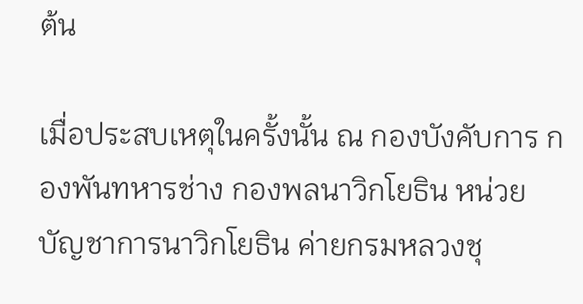ต้น

เมื่อประสบเหตุในครั้งนั้น ณ กองบังคับการ กองพันทหารช่าง กองพลนาวิกโยธิน หน่วยบัญชาการนาวิกโยธิน ค่ายกรมหลวงชุ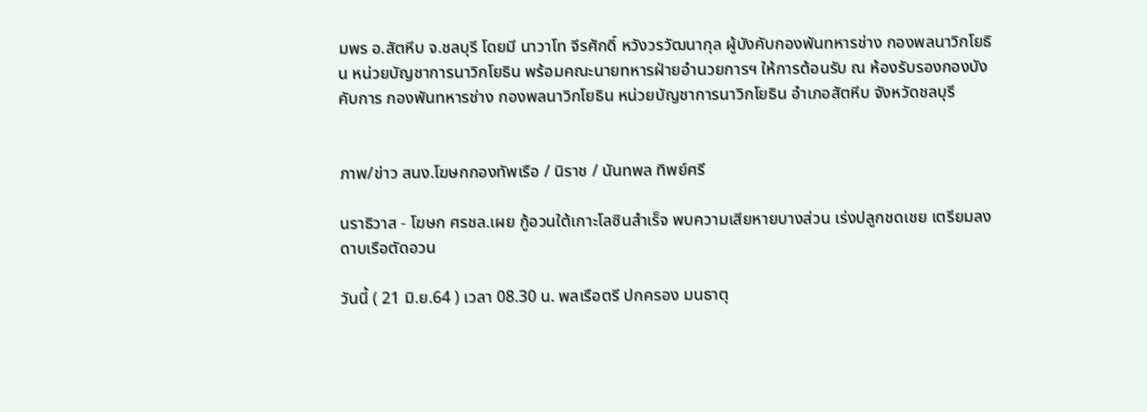มพร อ.สัตหีบ จ.ชลบุรี โดยมี นาวาโท จีรศักดิ์ หวังวรวัฒนากุล ผู้บังคับกองพันทหารช่าง กองพลนาวิกโยธิน หน่วยบัญชาการนาวิกโยธิน พร้อมคณะนายทหารฝ่ายอำนวยการฯ ให้การต้อนรับ ณ ห้องรับรองกองบังคับการ กองพันทหารช่าง กองพลนาวิกโยธิน หน่วยบัญชาการนาวิกโยธิน อำเภอสัตหีบ จังหวัดชลบุรี


ภาพ/ข่าว สนง.โฆษกกองทัพเรือ / นิราช / นันทพล ทิพย์ศรี

นราธิวาส - โฆษก ศรชล.เผย กู้อวนใต้เกาะโลซินสำเร็จ พบความเสียหายบางส่วน เร่งปลูกชดเชย เตรียมลงดาบเรือตัดอวน

วันนี้ ( 21 มิ.ย.64 ) เวลา 08.30 น. พลเรือตรี ปกครอง มนธาตุ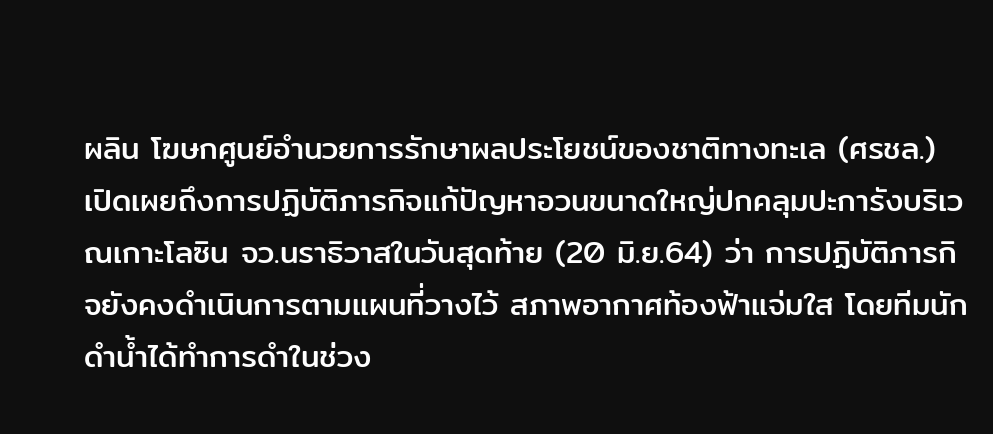ผลิน โฆษกศูนย์อำนวยการรักษาผลประโยชน์ของชาติทางทะเล (ศรชล.) เปิดเผยถึงการปฏิบัติภารกิจแก้ปัญหาอวนขนาดใหญ่ปกคลุมปะการังบริเวณเกาะโลซิน จว.นราธิวาสในวันสุดท้าย (20 มิ.ย.64) ว่า การปฏิบัติภารกิจยังคงดำเนินการตามแผนที่วางไว้ สภาพอากาศท้องฟ้าแจ่มใส โดยทีมนักดำน้ำได้ทำการดำในช่วง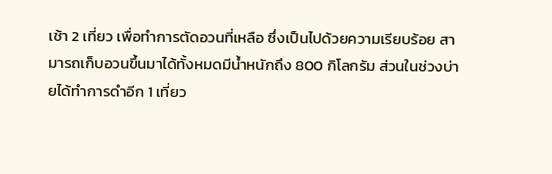เช้า 2 เที่ยว เพื่อทำการตัดอวนที่เหลือ ซึ่งเป็นไปด้วยความเรียบร้อย สามารถเก็บอวนขึ้นมาได้ทั้งหมดมีน้ำหนักถึง 800 กิโลกรัม ส่วนในช่วงบ่ายได้ทำการดำอีก 1 เที่ยว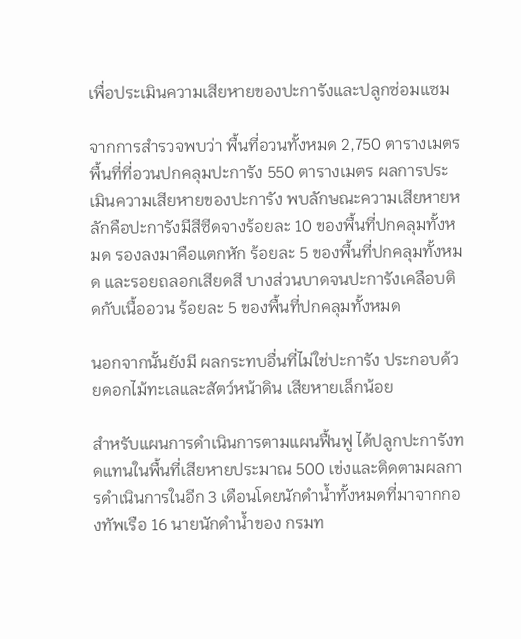เพื่อประเมินความเสียหายของปะการังและปลูกซ่อมแซม

จากการสำรวจพบว่า พื้นที่อวนทั้งหมด 2,750 ตารางเมตร พื้นที่ที่อวนปกคลุมปะการัง 550 ตารางเมตร ผลการประเมินความเสียหายของปะการัง พบลักษณะความเสียหายหลักคือปะการังมีสีซีดจางร้อยละ 10 ของพื้นที่ปกคลุมทั้งหมด รองลงมาคือแตกหัก ร้อยละ 5 ของพื้นที่ปกคลุมทั้งหมด และรอยถลอกเสียดสี บางส่วนบาดจนปะการังเคลือบติดกับเนื้ออวน ร้อยละ 5 ของพื้นที่ปกคลุมทั้งหมด

นอกจากนั้นยังมี ผลกระทบอื่นที่ไม่ใช่ปะการัง ประกอบด้วยดอกไม้ทะเลและสัตว์หน้าดิน เสียหายเล็กน้อย

สำหรับแผนการดำเนินการตามแผนฟื้นฟู ได้ปลูกปะการังทดแทนในพื้นที่เสียหายประมาณ 500 เข่งและติดตามผลการดำเนินการในอีก 3 เดือนโดยนักดำน้ำทั้งหมดที่มาจากกองทัพเรือ 16 นายนักดำน้ำของ กรมท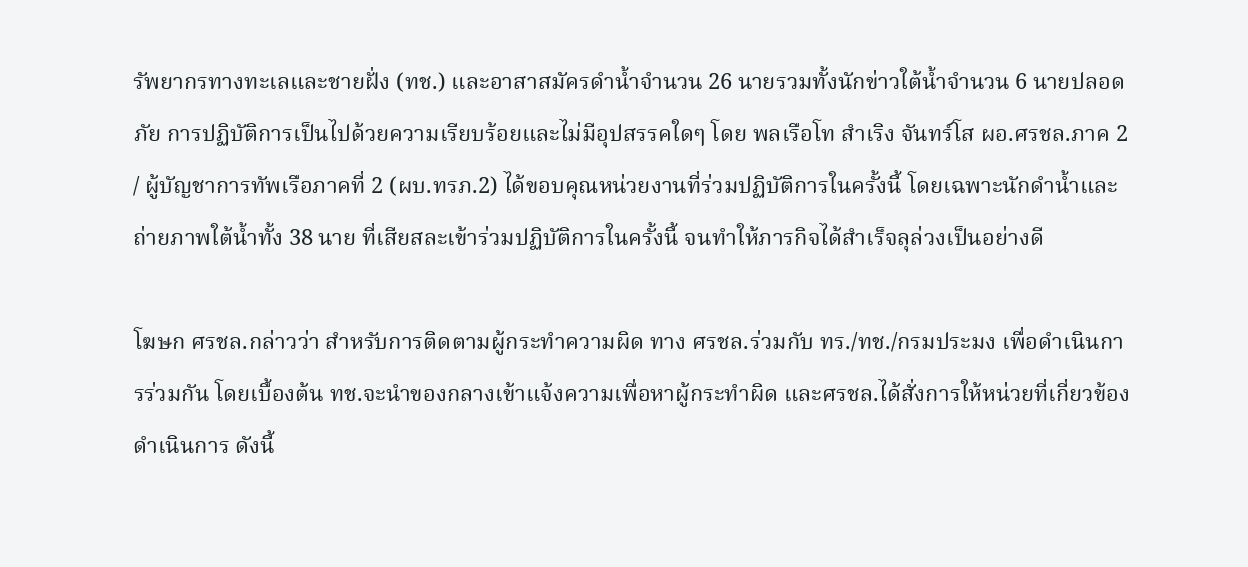รัพยากรทางทะเลและชายฝั่ง (ทช.) และอาสาสมัครดำน้ำจำนวน 26 นายรวมทั้งนักข่าวใต้น้ำจำนวน 6 นายปลอดภัย การปฏิบัติการเป็นไปด้วยความเรียบร้อยและไม่มีอุปสรรคใดๆ โดย พลเรือโท สำเริง จันทร์โส ผอ.ศรชล.ภาค 2 / ผู้บัญชาการทัพเรือภาคที่ 2 (ผบ.ทรภ.2) ได้ขอบคุณหน่วยงานที่ร่วมปฏิบัติการในครั้งนี้ โดยเฉพาะนักดำน้ำและถ่ายภาพใต้น้ำทั้ง 38 นาย ที่เสียสละเข้าร่วมปฏิบัติการในครั้งนี้ จนทำให้ภารกิจได้สำเร็จลุล่วงเป็นอย่างดี

โฆษก ศรชล.กล่าวว่า สำหรับการติดตามผู้กระทำความผิด ทาง ศรชล.ร่วมกับ ทร./ทช./กรมประมง เพื่อดำเนินการร่วมกัน โดยเบื้องต้น ทช.จะนำของกลางเข้าแจ้งความเพื่อหาผู้กระทำผิด และศรชล.ได้สั่งการให้หน่วยที่เกี่ยวข้องดำเนินการ ดังนี้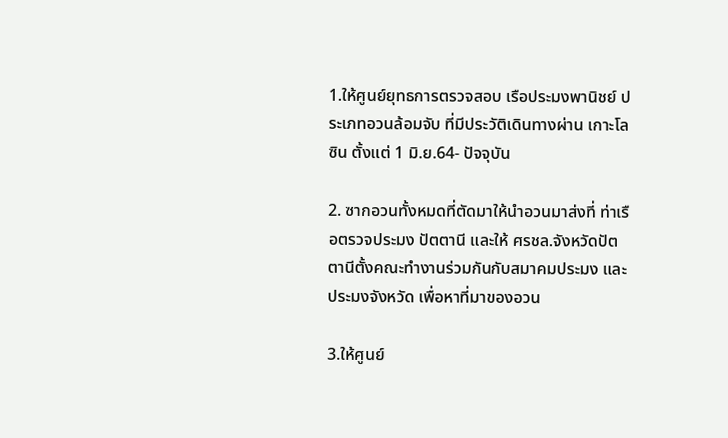1.ให้ศูนย์ยุทธการตรวจสอบ เรือประมงพานิชย์ ประเภทอวนล้อมจับ ที่มีประวัติเดินทางผ่าน เกาะโลซิน ตั้งแต่ 1 มิ.ย.64- ปัจจุบัน

2. ซากอวนทั้งหมดที่ตัดมาให้นำอวนมาส่งที่ ท่าเรือตรวจประมง ปัตตานี และให้ ศรชล.จังหวัดปัตตานีตั้งคณะทำงานร่วมกันกับสมาคมประมง และประมงจังหวัด เพื่อหาที่มาของอวน

3.ให้ศูนย์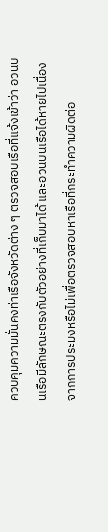ควบคุมความมั่นคงท่าเรือจังหวัดต่าง ๆ ตรวจสอบเรือที่แจ้งเข้าว่า อวนบนเรือมีลักษณะตรงกับตัวอย่างที่เก็บมาได้ และอวนบนเรือได้หายไปเนื่องจากการประมงหรือไม่เพื่อตรวจสอบหาเรือที่กระทำความผิดต่อ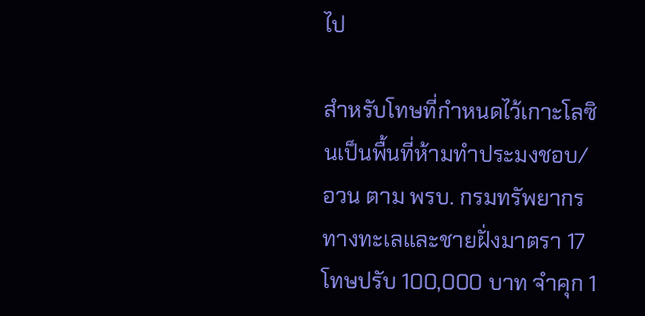ไป

สำหรับโทษที่กำหนดไว้เกาะโลซินเป็นพื้นที่ห้ามทำประมงชอบ/อวน ตาม พรบ. กรมทรัพยากรทางทะเลและชายฝั่งมาตรา 17 โทษปรับ 100,000 บาท จำคุก 1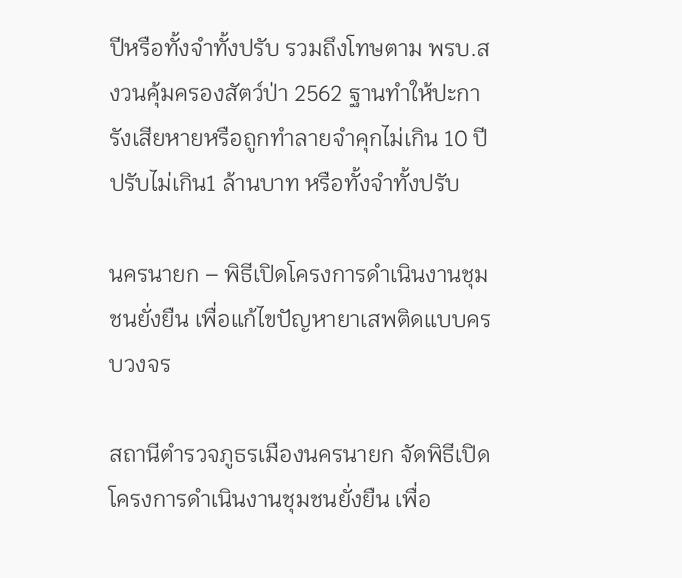ปีหรือทั้งจำทั้งปรับ รวมถึงโทษตาม พรบ.สงวนคุ้มครองสัตว์ป่า 2562 ฐานทำให้ปะการังเสียหายหรือถูกทำลายจำคุกไม่เกิน 10 ปี ปรับไม่เกิน1 ล้านบาท หรือทั้งจำทั้งปรับ

นครนายก – พิธีเปิดโครงการดำเนินงานชุมชนยั่งยืน เพื่อแก้ไขปัญหายาเสพติดแบบครบวงจร

สถานีตำรวจภูธรเมืองนครนายก จัดพิธีเปิดโครงการดำเนินงานชุมชนยั่งยืน เพื่อ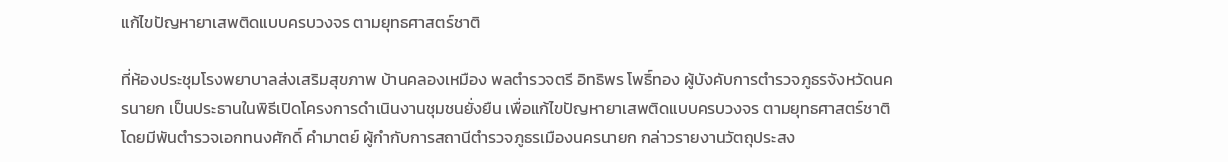แก้ไขปัญหายาเสพติดแบบครบวงจร ตามยุทธศาสตร์ชาติ

ที่ห้องประชุมโรงพยาบาลส่งเสริมสุขภาพ บ้านคลองเหมือง พลตำรวจตรี อิทธิพร โพธิ์ทอง ผู้บังคับการตำรวจภูธรจังหวัดนครนายก เป็นประธานในพิธีเปิดโครงการดำเนินงานชุมชนยั่งยืน เพื่อแก้ไขปัญหายาเสพติดแบบครบวงจร ตามยุทธศาสตร์ชาติ โดยมีพันตำรวจเอกทนงศักดิ์ คำมาตย์ ผู้กำกับการสถานีตำรวจภูธรเมืองนครนายก กล่าวรายงานวัตถุประสง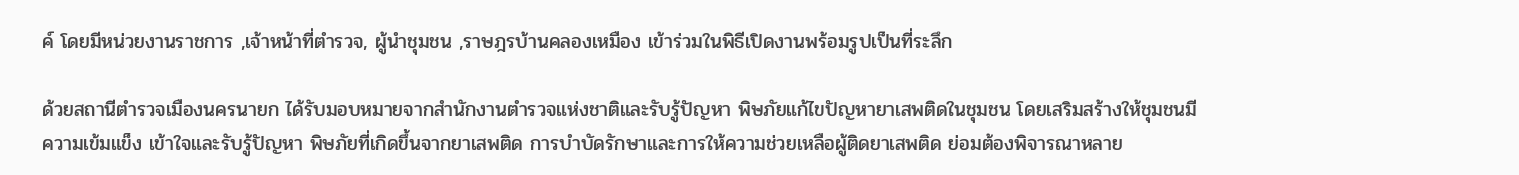ค์ โดยมีหน่วยงานราชการ ,เจ้าหน้าที่ตำรวจ, ผู้นำชุมชน ,ราษฎรบ้านคลองเหมือง เข้าร่วมในพิธีเปิดงานพร้อมรูปเป็นที่ระลึก

ด้วยสถานีตำรวจเมืองนครนายก ได้รับมอบหมายจากสำนักงานตำรวจแห่งชาติและรับรู้ปัญหา พิษภัยแก้ไขปัญหายาเสพติดในชุมชน โดยเสริมสร้างให้ชุมชนมีความเข้มแข็ง เข้าใจและรับรู้ปัญหา พิษภัยที่เกิดขึ้นจากยาเสพติด การบำบัดรักษาและการให้ความช่วยเหลือผู้ติดยาเสพติด ย่อมต้องพิจารณาหลาย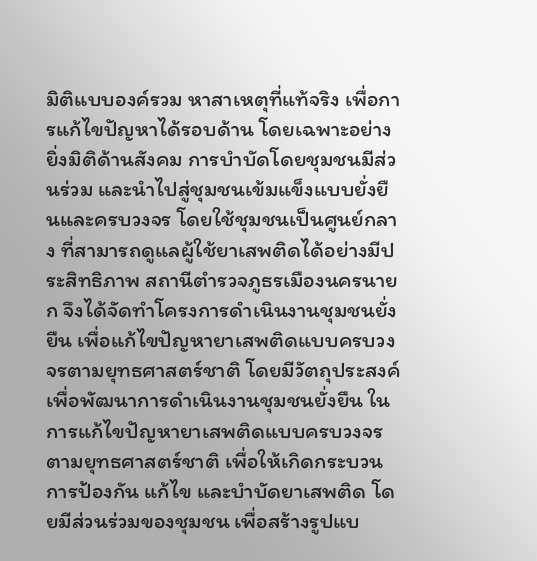มิติแบบองค์รวม หาสาเหตุที่แท้จริง เพื่อการแก้ไขปัญหาได้รอบด้าน โดยเฉพาะอย่างยิ่งมิติด้านสังคม การบำบัดโดยชุมชนมีส่วนร่วม และนำไปสู่ชุมชนเข้มแข็งแบบยั่งยืนและครบวงจร โดยใช้ชุมชนเป็นศูนย์กลาง ที่สามารถดูแลผู้ใช้ยาเสพติดได้อย่างมีประสิทธิภาพ สถานีตำรวจภูธรเมืองนครนายก จึงได้จัดทำโครงการดำเนินงานชุมชนยั่งยืน เพื่อแก้ไขปัญหายาเสพติดแบบครบวงจรตามยุทธศาสตร์ชาติ โดยมีวัตถุประสงค์ เพื่อพัฒนาการดำเนินงานชุมชนยั่งยืน ในการแก้ไขปัญหายาเสพติดแบบครบวงจร ตามยุทธศาสตร์ชาติ เพื่อให้เกิดกระบวนการป้องกัน แก้ไข และบำบัดยาเสพติด โดยมีส่วนร่วมของชุมชน เพื่อสร้างรูปแบ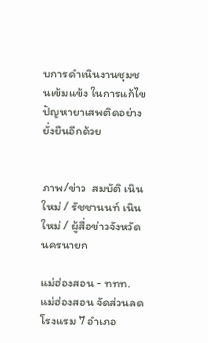บการดำเนินงานชุมชนเข้มแข้ง ในการแก้ไขปัญหายาเสพติดอย่างยั่งยืนอีกด้วย


ภาพ/ข่าว  สมบัติ เนินใหม่ / รัชชานนท์ เนินใหม่ / ผู้สื่อข่าวจังหวัดนครนายก

แม่ฮ่องสอน - ททท.แม่ฮ่องสอน จัดส่วนลดโรงแรม 7 อำเภอ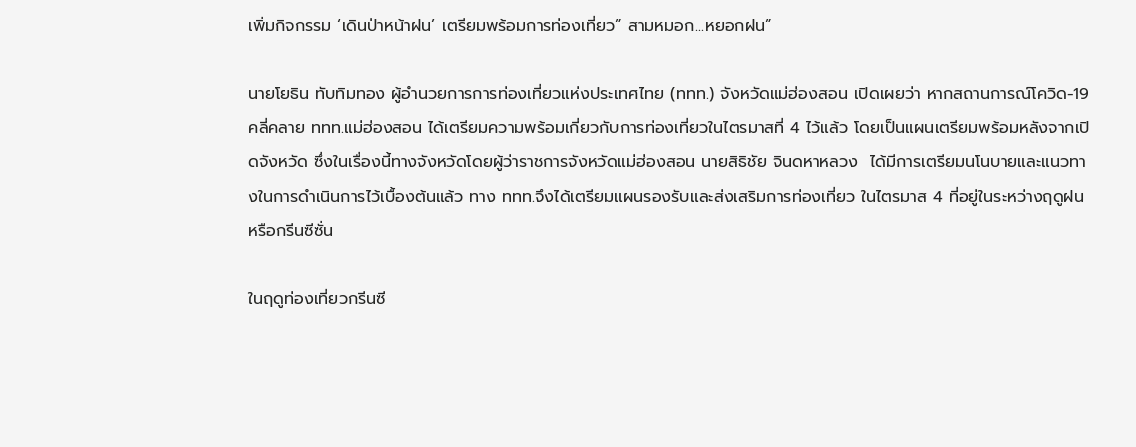เพิ่มกิจกรรม ‘เดินป่าหน้าฝน’ เตรียมพร้อมการท่องเที่ยว” สามหมอก...หยอกฝน”

นายโยธิน ทับทิมทอง ผู้อำนวยการการท่องเที่ยวแห่งประเทศไทย (ททท.) จังหวัดแม่ฮ่องสอน เปิดเผยว่า หากสถานการณ์โควิด-19 คลี่คลาย ททท.แม่ฮ่องสอน ได้เตรียมความพร้อมเกี่ยวกับการท่องเที่ยวในไตรมาสที่ 4 ไว้แล้ว โดยเป็นแผนเตรียมพร้อมหลังจากเปิดจังหวัด ซึ่งในเรื่องนี้ทางจังหวัดโดยผู้ว่าราชการจังหวัดแม่ฮ่องสอน นายสิธิชัย จินดหาหลวง  ได้มีการเตรียมนโนบายและแนวทางในการดำเนินการไว้เบื้องต้นแล้ว ทาง ททท.จึงได้เตรียมแผนรองรับและส่งเสริมการท่องเที่ยว ในไตรมาส 4 ที่อยู่ในระหว่างฤดูฝน หรือกรีนซีซั่น

ในฤดูท่องเที่ยวกรีนซี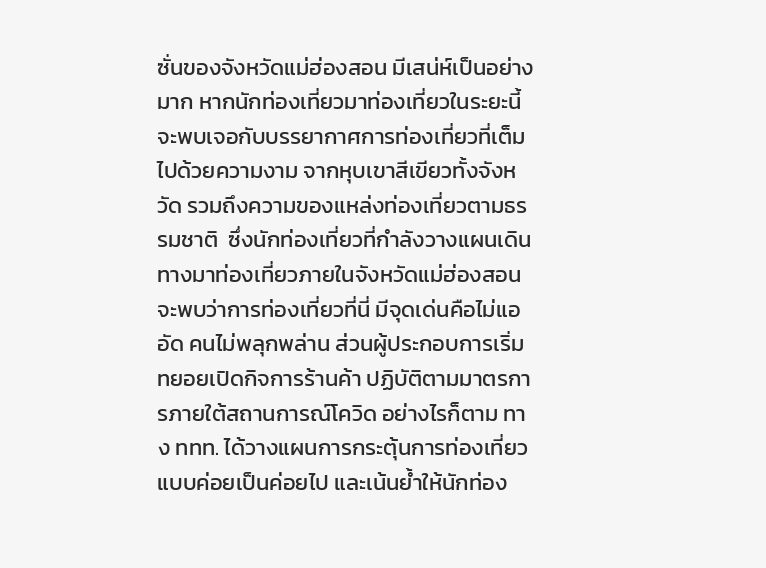ซั่นของจังหวัดแม่ฮ่องสอน มีเสน่ห์เป็นอย่างมาก หากนักท่องเที่ยวมาท่องเที่ยวในระยะนี้ จะพบเจอกับบรรยากาศการท่องเที่ยวที่เต็มไปด้วยความงาม จากหุบเขาสีเขียวทั้งจังหวัด รวมถึงความของแหล่งท่องเที่ยวตามธรรมชาติ  ซึ่งนักท่องเที่ยวที่กำลังวางแผนเดินทางมาท่องเที่ยวภายในจังหวัดแม่ฮ่องสอน จะพบว่าการท่องเที่ยวที่นี่ มีจุดเด่นคือไม่แออัด คนไม่พลุกพล่าน ส่วนผู้ประกอบการเริ่มทยอยเปิดกิจการร้านค้า ปฏิบัติตามมาตรการภายใต้สถานการณ์โควิด อย่างไรก็ตาม ทาง ททท. ได้วางแผนการกระตุ้นการท่องเที่ยวแบบค่อยเป็นค่อยไป และเน้นย้ำให้นักท่อง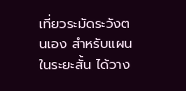เที่ยวระมัดระวังตนเอง สำหรับแผนในระยะสั้น ได้วาง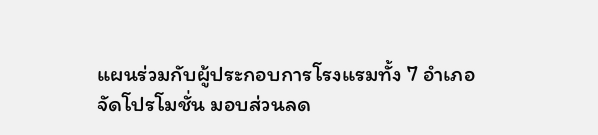แผนร่วมกับผู้ประกอบการโรงแรมทั้ง 7 อำเภอ จัดโปรโมชั่น มอบส่วนลด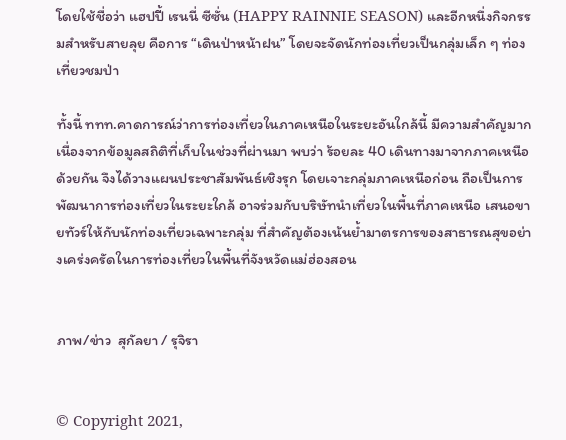โดยใช้ชื่อว่า แฮปปี้ เรนนี่ ซีซั่น (HAPPY RAINNIE SEASON) และอีกหนึ่งกิจกรรมสำหรับสายลุย คือการ “เดินป่าหน้าฝน” โดยจะจัดนักท่องเที่ยวเป็นกลุ่มเล็ก ๆ ท่องเที่ยวชมป่า

ทั้งนี้ ททท.คาดการณ์ว่าการท่องเที่ยวในภาคเหนือในระยะอันใกล้นี้ มีความสำคัญมาก เนื่องจากข้อมูลสถิติที่เก็บในช่วงที่ผ่านมา พบว่า ร้อยละ 40 เดินทางมาจากภาคเหนือด้วยกัน จึงได้วางแผนประชาสัมพันธ์เชิงรุก โดยเจาะกลุ่มภาคเหนือก่อน ถือเป็นการพัฒนาการท่องเที่ยวในระยะใกล้ อาจร่วมกับบริษัทนำเที่ยวในพื้นที่ภาคเหนือ เสนอขายทัวร์ให้กับนักท่องเที่ยวเฉพาะกลุ่ม ที่สำคัญต้องเน้นย้ำมาตรการของสาธารณสุขอย่างเคร่งครัดในการท่องเที่ยวในพื้นที่จังหวัดแม่ฮ่องสอน


ภาพ/ข่าว  สุกัลยา / รุจิรา


© Copyright 2021,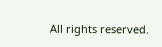All rights reserved.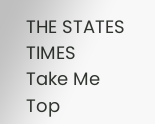THE STATES TIMES
Take Me Top